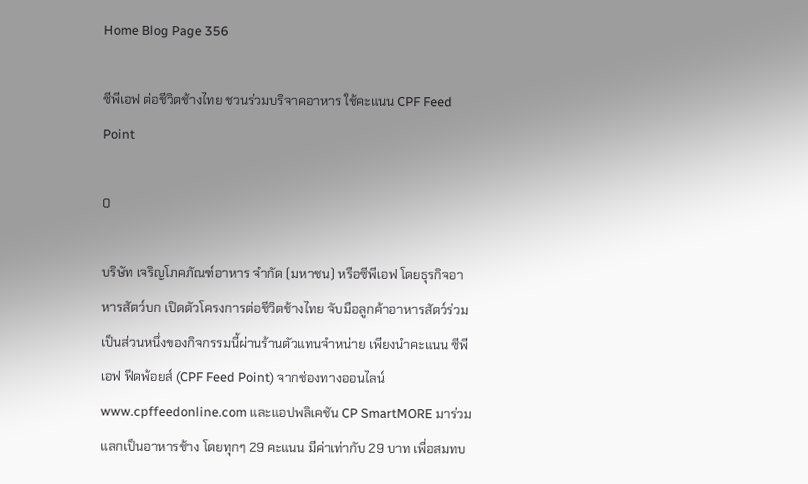Home Blog Page 356

ซีพีเอฟ ต่อชีวิตช้างไทย ชวนร่วมบริจาคอาหาร ใช้คะแนน CPF Feed Point

0

บริษัท เจริญโภคภัณฑ์อาหาร จำกัด (มหาชน) หรือซีพีเอฟ โดยธุรกิจอาหารสัตว์บก เปิดตัวโครงการต่อชีวิตช้างไทย จับมือลูกค้าอาหารสัตว์ร่วมเป็นส่วนหนึ่งของกิจกรรมนี้ผ่านร้านตัวแทนจำหน่าย เพียงนำคะแนน ซีพีเอฟ ฟีดพ้อยส์ (CPF Feed Point) จากช่องทางออนไลน์ www.cpffeedonline.com และแอปพลิเคชัน CP SmartMORE มาร่วมแลกเป็นอาหารช้าง โดยทุกๆ 29 คะแนน มีค่าเท่ากับ 29 บาท เพื่อสมทบ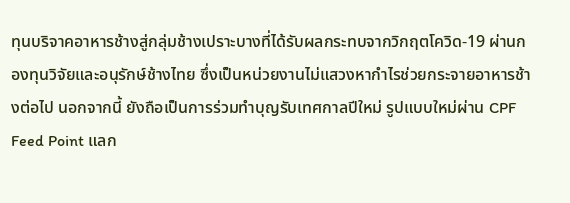ทุนบริจาคอาหารช้างสู่กลุ่มช้างเปราะบางที่ได้รับผลกระทบจากวิกฤตโควิด-19 ผ่านกองทุนวิจัยและอนุรักษ์ช้างไทย ซึ่งเป็นหน่วยงานไม่แสวงหากำไรช่วยกระจายอาหารช้างต่อไป นอกจากนี้ ยังถือเป็นการร่วมทำบุญรับเทศกาลปีใหม่ รูปแบบใหม่ผ่าน CPF Feed Point แลก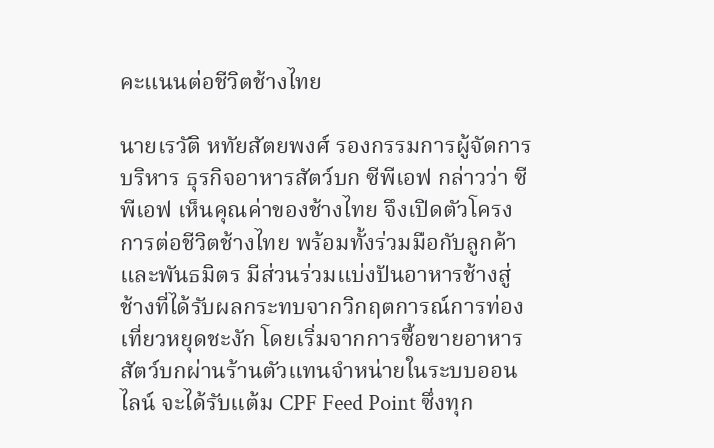คะแนนต่อชีวิตช้างไทย

นายเรวัติ หทัยสัตยพงศ์ รองกรรมการผู้จัดการบริหาร ธุรกิจอาหารสัตว์บก ซีพีเอฟ กล่าวว่า ซีพีเอฟ เห็นคุณค่าของช้างไทย จึงเปิดตัวโครงการต่อชีวิตช้างไทย พร้อมทั้งร่วมมือกับลูกค้าและพันธมิตร มีส่วนร่วมแบ่งปันอาหารช้างสู่ช้างที่ได้รับผลกระทบจากวิกฤตการณ์การท่องเที่ยวหยุดชะงัก โดยเริ่มจากการซื้อขายอาหารสัตว์บกผ่านร้านตัวแทนจำหน่ายในระบบออนไลน์ จะได้รับแต้ม CPF Feed Point ซึ่งทุก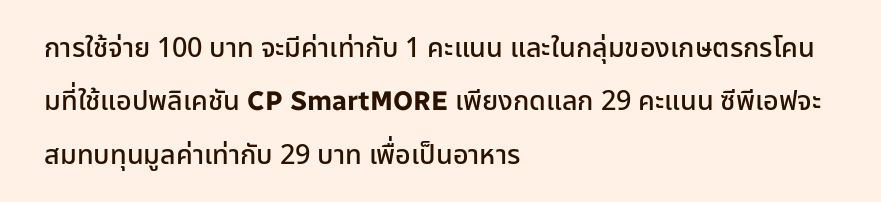การใช้จ่าย 100 บาท จะมีค่าเท่ากับ 1 คะแนน และในกลุ่มของเกษตรกรโคนมที่ใช้แอปพลิเคชัน CP SmartMORE เพียงกดแลก 29 คะแนน ซีพีเอฟจะสมทบทุนมูลค่าเท่ากับ 29 บาท เพื่อเป็นอาหาร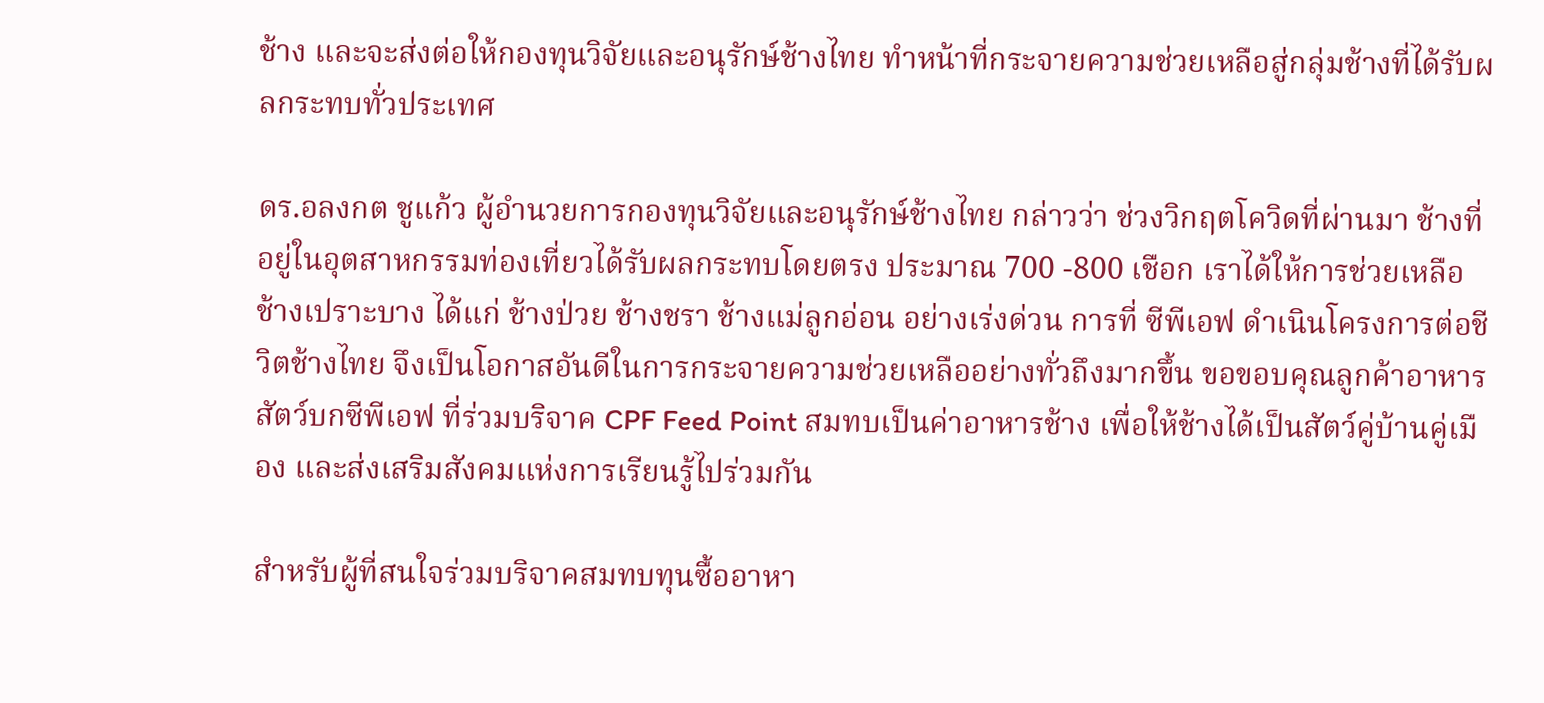ช้าง และจะส่งต่อให้กองทุนวิจัยและอนุรักษ์ช้างไทย ทำหน้าที่กระจายความช่วยเหลือสู่กลุ่มช้างที่ได้รับผลกระทบทั่วประเทศ

ดร.อลงกต ชูแก้ว ผู้อำนวยการกองทุนวิจัยและอนุรักษ์ช้างไทย กล่าวว่า ช่วงวิกฤตโควิดที่ผ่านมา ช้างที่อยู่ในอุตสาหกรรมท่องเที่ยวได้รับผลกระทบโดยตรง ประมาณ 700 -800 เชือก เราได้ให้การช่วยเหลือช้างเปราะบาง ได้แก่ ช้างป่วย ช้างชรา ช้างแม่ลูกอ่อน อย่างเร่งด่วน การที่ ซีพีเอฟ ดำเนินโครงการต่อชีวิตช้างไทย จึงเป็นโอกาสอันดีในการกระจายความช่วยเหลืออย่างทั่วถึงมากขึ้น ขอขอบคุณลูกค้าอาหารสัตว์บกซีพีเอฟ ที่ร่วมบริจาค CPF Feed Point สมทบเป็นค่าอาหารช้าง เพื่อให้ช้างได้เป็นสัตว์คู่บ้านคู่เมือง และส่งเสริมสังคมแห่งการเรียนรู้ไปร่วมกัน

สำหรับผู้ที่สนใจร่วมบริจาคสมทบทุนซื้ออาหา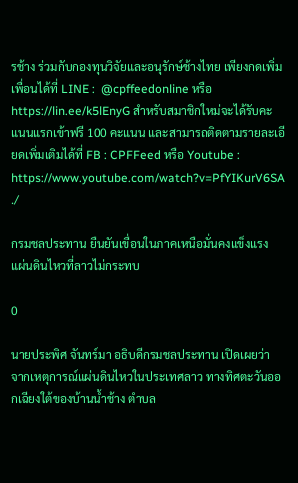รช้าง ร่วมกับกองทุนวิจัยและอนุรักษ์ช้างไทย เพียงกดเพิ่มเพื่อนได้ที่ LINE :  @cpffeedonline หรือ https://lin.ee/k5lEnyG สำหรับสมาชิกใหม่จะได้รับคะแนนแรกเข้าฟรี 100 คะแนน และสามารถติดตามรายละเอียดเพิ่มเติมได้ที่ FB : CPFFeed หรือ Youtube : https://www.youtube.com/watch?v=PfYIKurV6SA ./

กรมชลประทาน ยืนยันเขื่อนในภาคเหนือมั่นคงแข็งแรง แผ่นดินไหวที่ลาวไม่กระทบ

0

นายประพิศ จันทร์มา อธิบดีกรมชลประทาน เปิดเผยว่า จากเหตุการณ์แผ่นดินไหวในประเทศลาว ทางทิศตะวันออกเฉียงใต้ของบ้านน้ำช้าง ตำบล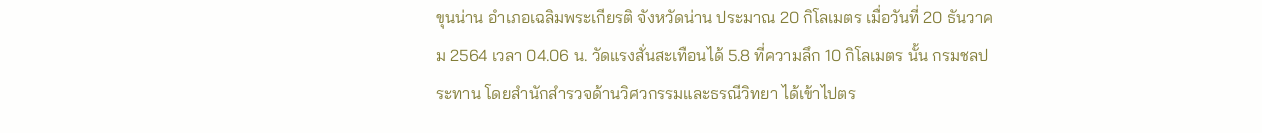ขุนน่าน อำเภอเฉลิมพระเกียรติ จังหวัดน่าน ประมาณ 20 กิโลเมตร เมื่อวันที่ 20 ธันวาคม 2564 เวลา 04.06 น. วัดแรงสั่นสะเทือนได้ 5.8 ที่ความลึก 10 กิโลเมตร นั้น กรมชลประทาน โดยสำนักสำรวจด้านวิศวกรรมและธรณีวิทยา ได้เข้าไปตร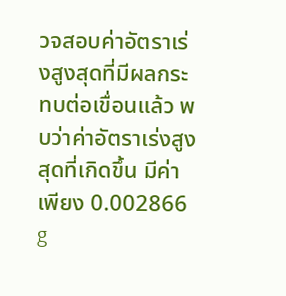วจสอบค่าอัตราเร่งสูงสุดที่มีผลกระทบต่อเขื่อนแล้ว พบว่าค่าอัตราเร่งสูงสุดที่เกิดขึ้น มีค่าเพียง 0.002866 g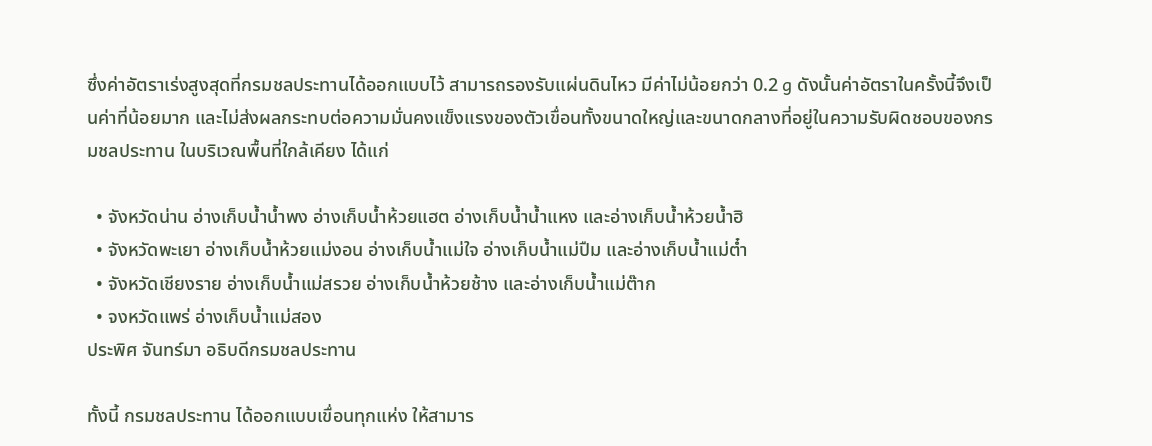ซึ่งค่าอัตราเร่งสูงสุดที่กรมชลประทานได้ออกแบบไว้ สามารถรองรับแผ่นดินไหว มีค่าไม่น้อยกว่า 0.2 g ดังนั้นค่าอัตราในครั้งนี้จึงเป็นค่าที่น้อยมาก และไม่ส่งผลกระทบต่อความมั่นคงแข็งแรงของตัวเขื่อนทั้งขนาดใหญ่และขนาดกลางที่อยู่ในความรับผิดชอบของกรมชลประทาน ในบริเวณพื้นที่ใกล้เคียง ได้แก่

  • จังหวัดน่าน อ่างเก็บน้ำน้ำพง อ่างเก็บน้ำห้วยแฮต อ่างเก็บน้ำน้ำแหง และอ่างเก็บน้ำห้วยน้ำฮิ
  • จังหวัดพะเยา อ่างเก็บน้ำห้วยแม่งอน อ่างเก็บน้ำแม่ใจ อ่างเก็บน้ำแม่ปืม และอ่างเก็บน้ำแม่ต๋ำ
  • จังหวัดเชียงราย อ่างเก็บน้ำแม่สรวย อ่างเก็บน้ำห้วยช้าง และอ่างเก็บน้ำแม่ต๊าก
  • จงหวัดแพร่ อ่างเก็บน้ำแม่สอง
ประพิศ จันทร์มา อธิบดีกรมชลประทาน

ทั้งนี้ กรมชลประทาน ได้ออกแบบเขื่อนทุกแห่ง ให้สามาร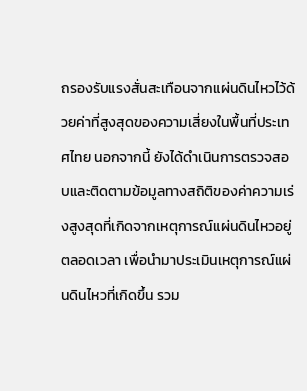ถรองรับแรงสั่นสะเทือนจากแผ่นดินไหวไว้ด้วยค่าที่สูงสุดของความเสี่ยงในพื้นที่ประเทศไทย นอกจากนี้ ยังได้ดำเนินการตรวจสอบและติดตามข้อมูลทางสถิติของค่าความเร่งสูงสุดที่เกิดจากเหตุการณ์แผ่นดินไหวอยู่ตลอดเวลา เพื่อนำมาประเมินเหตุการณ์แผ่นดินไหวที่เกิดขึ้น รวม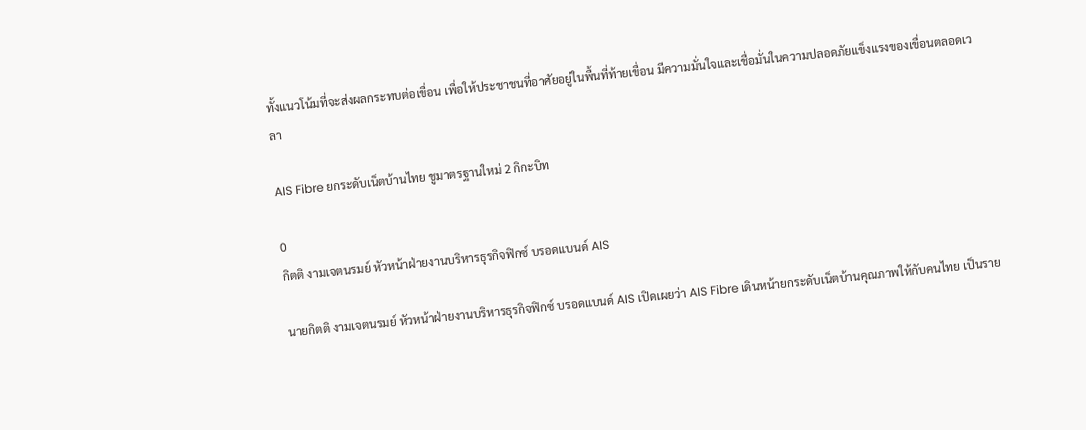ทั้งแนวโน้มที่จะส่งผลกระทบต่อเขื่อน เพื่อให้ประชาชนที่อาศัยอยู่ในพื้นที่ท้ายเขื่อน มีความมั่นใจและเชื่อมั่นในความปลอดภัยแข็งแรงของเขื่อนตลอดเวลา

AIS Fibre ยกระดับเน็ตบ้านไทย ชูมาตรฐานใหม่ 2 กิกะบิท

0
กิตติ งามเจตนรมย์ หัวหน้าฝ่ายงานบริหารธุรกิจฟิกซ์ บรอดแบนด์ AIS

นายกิตติ งามเจตนรมย์ หัวหน้าฝ่ายงานบริหารธุรกิจฟิกซ์ บรอดแบนด์ AIS เปิดเผยว่า AIS Fibre เดินหน้ายกระดับเน็ตบ้านคุณภาพให้กับคนไทย เป็นราย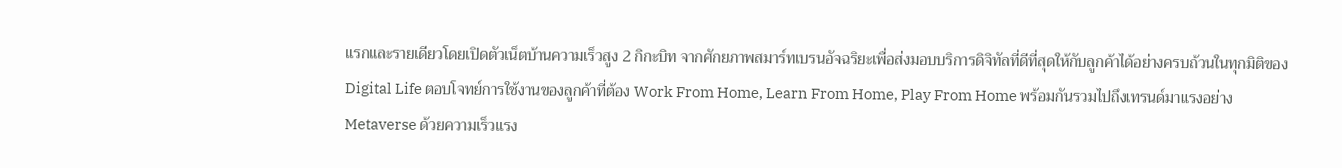แรกและรายเดียวโดยเปิดตัวเน็ตบ้านความเร็วสูง 2 กิกะบิท จากศักยภาพสมาร์ทเบรนอัจฉริยะเพื่อส่งมอบบริการดิจิทัลที่ดีที่สุดให้กับลูกค้าได้อย่างครบถ้วนในทุกมิติของ Digital Life ตอบโจทย์การใช้งานของลูกค้าที่ต้อง Work From Home, Learn From Home, Play From Home พร้อมกันรวมไปถึงเทรนด์มาแรงอย่าง Metaverse ด้วยความเร็วแรง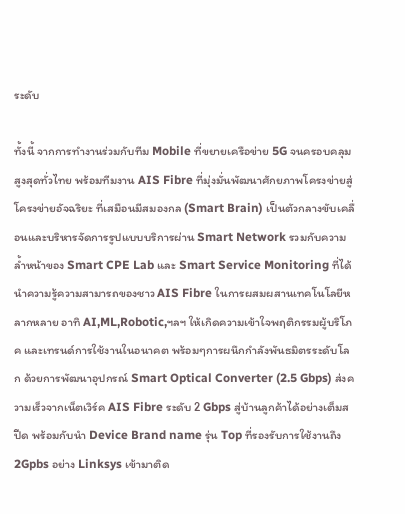ระดับ

ทั้งนี้ จากการทำงานร่วมกับทีม Mobile ที่ขยายเครือข่าย 5G จนครอบคลุมสูงสุดทั่วไทย พร้อมทีมงาน AIS Fibre ที่มุ่งมั่นพัฒนาศักยภาพโครงข่ายสู่ โครงข่ายอัจฉริยะ ที่เสมือนมีสมองกล (Smart Brain) เป็นตัวกลางขับเคลื่อนและบริหารจัดการรูปแบบบริการผ่าน Smart Network รวมกับความล้ำหน้าของ Smart CPE Lab และ Smart Service Monitoring ที่ได้นำความรู้ความสามารถของชาว AIS Fibre ในการผสมผสานเทคโนโลยีหลากหลาย อาทิ AI,ML,Robotic,ฯลฯ ให้เกิดความเข้าใจพฤติกรรมผู้บริโภค และเทรนด์การใช้งานในอนาคต พร้อมๆการผนึกกำลังพันธมิตรระดับโลก ด้วยการพัฒนาอุปกรณ์ Smart Optical Converter (2.5 Gbps) ส่งความเร็วจากเน็ตเวิร์ค AIS Fibre ระดับ 2 Gbps สู่บ้านลูกค้าได้อย่างเต็มสปีด พร้อมกับนำ Device Brand name รุ่น Top ที่รองรับการใช้งานถึง 2Gpbs อย่าง Linksys เข้ามาติด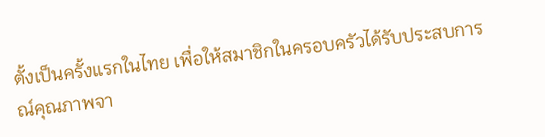ตั้งเป็นครั้งแรกในไทย เพื่อให้สมาชิกในครอบครัวได้รับประสบการณ์คุณภาพจา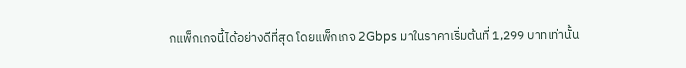กแพ็กเกจนี้ได้อย่างดีที่สุด โดยแพ็กเกจ 2Gbps มาในราคาเริ่มต้นที่ 1,299 บาทเท่านั้น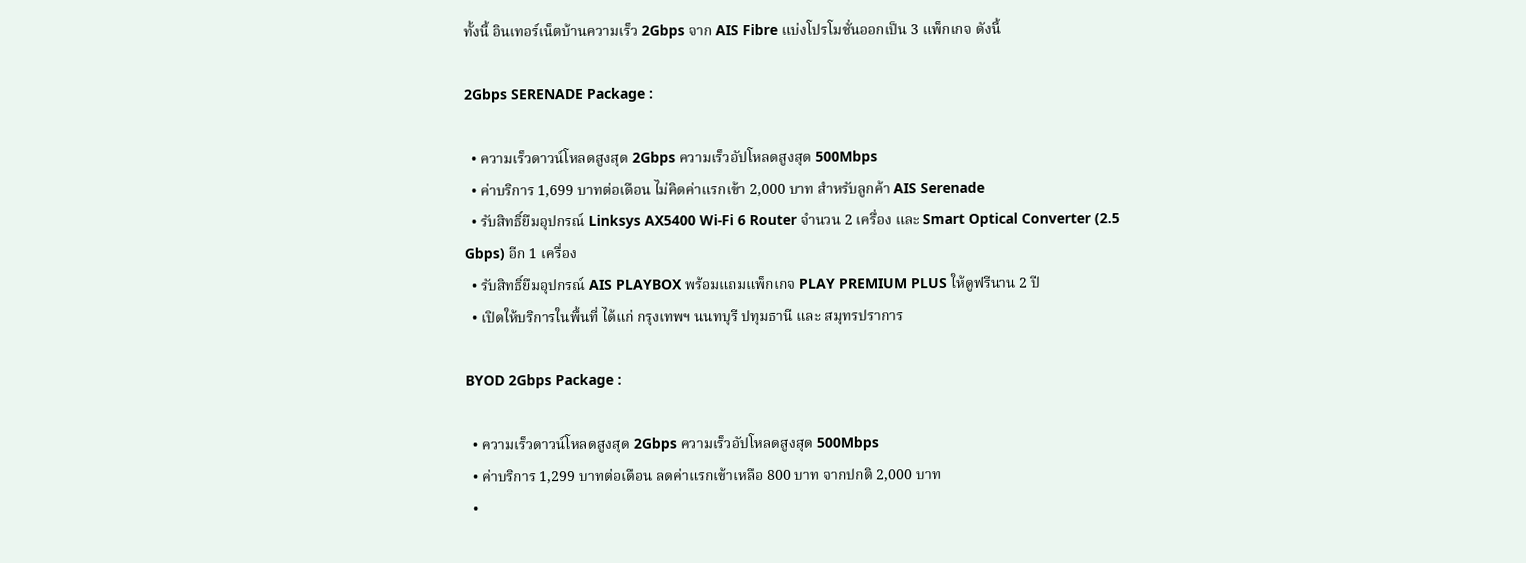ทั้งนี้ อินเทอร์เน็ตบ้านความเร็ว 2Gbps จาก AIS Fibre แบ่งโปรโมชั่นออกเป็น 3 แพ็กเกจ ดังนี้

2Gbps SERENADE Package :

  • ความเร็วดาวน์โหลดสูงสุด 2Gbps ความเร็วอัปโหลดสูงสุด 500Mbps
  • ค่าบริการ 1,699 บาทต่อเดือน ไม่คิดค่าแรกเข้า 2,000 บาท สำหรับลูกค้า AIS Serenade
  • รับสิทธิ์ยืมอุปกรณ์ Linksys AX5400 Wi-Fi 6 Router จำนวน 2 เครื่อง และ Smart Optical Converter (2.5 Gbps) อีก 1 เครื่อง
  • รับสิทธิ์ยืมอุปกรณ์ AIS PLAYBOX พร้อมแถมแพ็กเกจ PLAY PREMIUM PLUS ให้ดูฟรีนาน 2 ปี
  • เปิดให้บริการในพื้นที่ ได้แก่ กรุงเทพฯ นนทบุรี ปทุมธานี และ สมุทรปราการ

BYOD 2Gbps Package :

  • ความเร็วดาวน์โหลดสูงสุด 2Gbps ความเร็วอัปโหลดสูงสุด 500Mbps
  • ค่าบริการ 1,299 บาทต่อเดือน ลดค่าแรกเข้าเหลือ 800 บาท จากปกติ 2,000 บาท
  •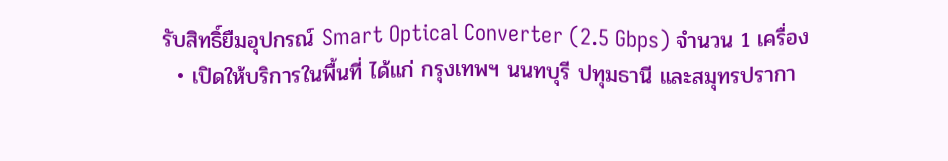รับสิทธิ์ยืมอุปกรณ์ Smart Optical Converter (2.5 Gbps) จำนวน 1 เครื่อง
  • เปิดให้บริการในพื้นที่ ได้แก่ กรุงเทพฯ นนทบุรี ปทุมธานี และสมุทรปรากา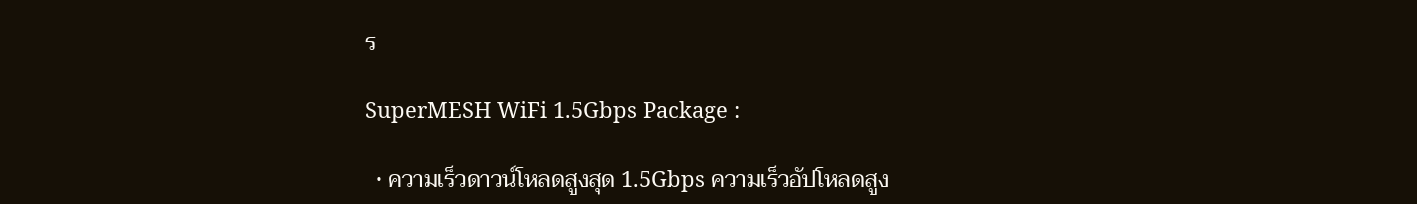ร

SuperMESH WiFi 1.5Gbps Package :

  • ความเร็วดาวน์โหลดสูงสุด 1.5Gbps ความเร็วอัปโหลดสูง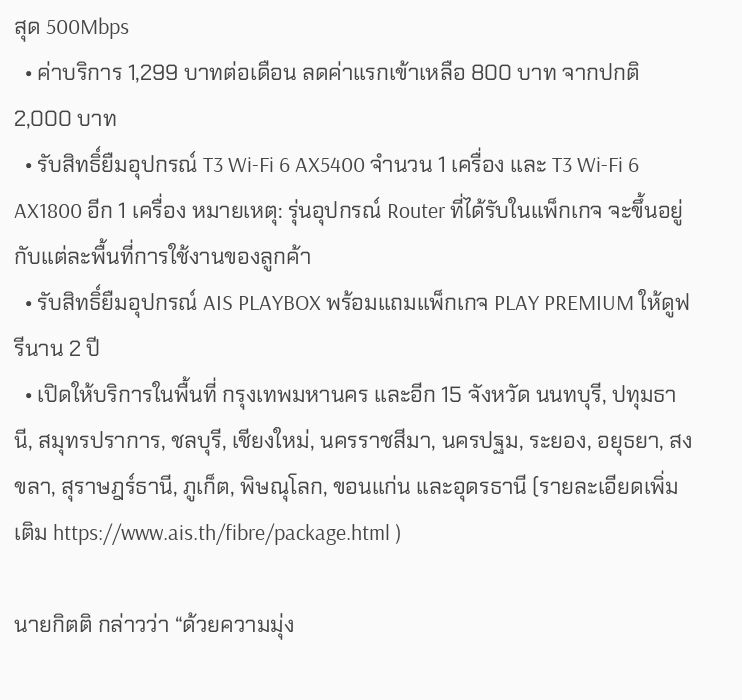สุด 500Mbps
  • ค่าบริการ 1,299 บาทต่อเดือน ลดค่าแรกเข้าเหลือ 800 บาท จากปกติ 2,000 บาท
  • รับสิทธิ์ยืมอุปกรณ์ T3 Wi-Fi 6 AX5400 จำนวน 1 เครื่อง และ T3 Wi-Fi 6 AX1800 อีก 1 เครื่อง หมายเหตุ: รุ่นอุปกรณ์ Router ที่ได้รับในแพ็กเกจ จะขึ้นอยู่กับแต่ละพื้นที่การใช้งานของลูกค้า
  • รับสิทธิ์ยืมอุปกรณ์ AIS PLAYBOX พร้อมแถมแพ็กเกจ PLAY PREMIUM ให้ดูฟรีนาน 2 ปี
  • เปิดให้บริการในพื้นที่ กรุงเทพมหานคร และอีก 15 จังหวัด นนทบุรี, ปทุมธานี, สมุทรปราการ, ชลบุรี, เชียงใหม่, นครราชสีมา, นครปฐม, ระยอง, อยุธยา, สงขลา, สุราษฎร์ธานี, ภูเก็ต, พิษณุโลก, ขอนแก่น และอุดรธานี (รายละเอียดเพิ่มเติม https://www.ais.th/fibre/package.html )

นายกิตติ กล่าวว่า “ด้วยความมุ่ง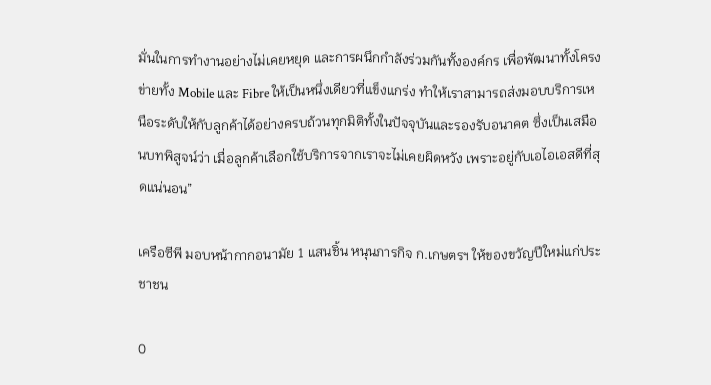มั่นในการทำงานอย่างไม่เคยหยุด และการผนึกกำลังร่วมกันทั้งองค์กร เพื่อพัฒนาทั้งโครงข่ายทั้ง Mobile และ Fibre ให้เป็นหนึ่งเดียวที่แข็งแกร่ง ทำให้เราสามารถส่งมอบบริการเหนือระดับให้กับลูกค้าได้อย่างครบถ้วนทุกมิติทั้งในปัจจุบันและรองรับอนาคต ซึ่งเป็นเสมือนบทพิสูจน์ว่า เมื่อลูกค้าเลือกใช้บริการจากเราจะไม่เคยผิดหวัง เพราะอยู่กับเอไอเอสดีที่สุดแน่นอน”

เครือซีพี มอบหน้ากากอนามัย 1 แสนชิ้น หนุนภารกิจ ก.เกษตรฯ ให้ของขวัญปีใหม่แก่ประชาชน

0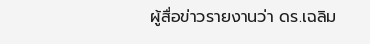ผู้สื่อข่าวรายงานว่า ดร.เฉลิม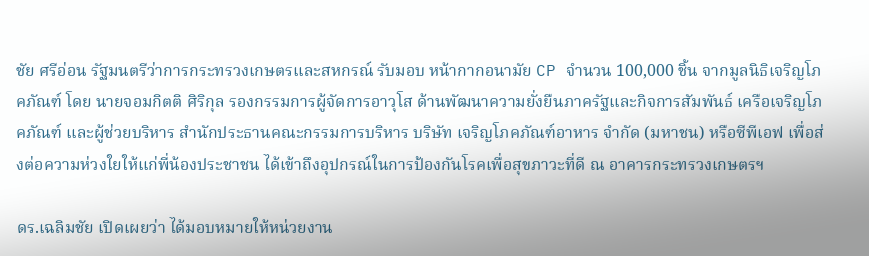ชัย ศรีอ่อน รัฐมนตรีว่าการกระทรวงเกษตรและสหกรณ์ รับมอบ หน้ากากอนามัย CP จำนวน 100,000 ชิ้น จากมูลนิธิเจริญโภคภัณฑ์ โดย นายจอมกิตติ ศิริกุล รองกรรมการผู้จัดการอาวุโส ด้านพัฒนาความยั่งยืนภาครัฐและกิจการสัมพันธ์ เครือเจริญโภคภัณฑ์ และผู้ช่วยบริหาร สำนักประธานคณะกรรมการบริหาร บริษัท เจริญโภคภัณฑ์อาหาร จำกัด (มหาชน) หรือซีพีเอฟ เพื่อส่งต่อความห่วงใยให้แก่พี่น้องประชาชน ได้เข้าถึงอุปกรณ์ในการป้องกันโรคเพื่อสุขภาวะที่ดี ณ อาคารกระทรวงเกษตรฯ

ดร.เฉลิมชัย เปิดเผยว่า ได้มอบหมายให้หน่วยงาน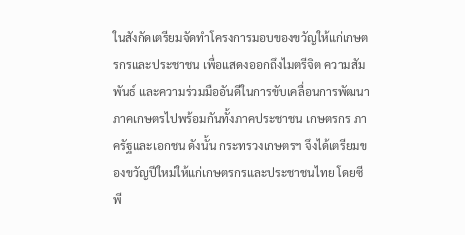ในสังกัดเตรียมจัดทำโครงการมอบของขวัญให้แก่เกษตรกรและประชาชน เพื่อแสดงออกถึงไมตรีจิต ความสัมพันธ์ และความร่วมมืออันดีในการขับเคลื่อนการพัฒนาภาคเกษตรไปพร้อมกันทั้งภาคประชาชน เกษตรกร ภาครัฐและเอกชน ดังนั้น กระทรวงเกษตรฯ จึงได้เตรียมของขวัญปีใหม่ให้แก่เกษตรกรและประชาชนไทย โดยซีพี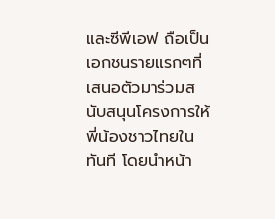และซีพีเอฟ ถือเป็นเอกชนรายแรกๆที่เสนอตัวมาร่วมสนับสนุนโครงการให้พี่น้องชาวไทยในทันที โดยนำหน้า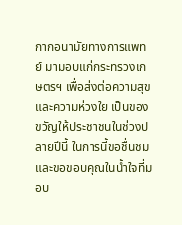กากอนามัยทางการแพทย์ มามอบแก่กระทรวงเกษตรฯ เพื่อส่งต่อความสุข และความห่วงใย เป็นของขวัญให้ประชาชนในช่วงปลายปีนี้ ในการนี้ขอชื่นชมและขอขอบคุณในน้ำใจที่มอบ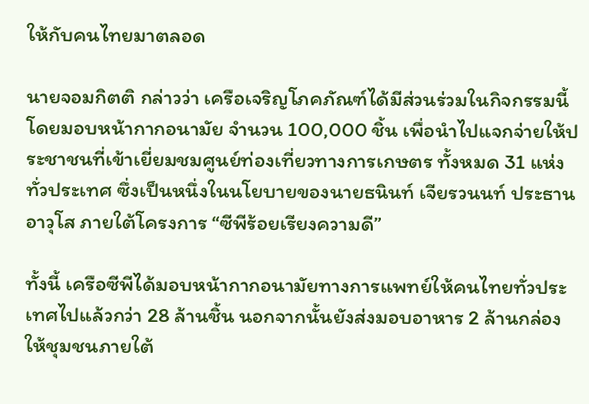ให้กับคนไทยมาตลอด

นายจอมกิตติ กล่าวว่า เครือเจริญโภคภัณฑ์ได้มีส่วนร่วมในกิจกรรมนี้ โดยมอบหน้ากากอนามัย จำนวน 100,000 ชิ้น เพื่อนำไปแจกจ่ายให้ประชาชนที่เข้าเยี่ยมชมศูนย์ท่องเที่ยวทางการเกษตร ทั้งหมด 31 แห่งทั่วประเทศ ซึ่งเป็นหนึ่งในนโยบายของนายธนินท์ เจียรวนนท์ ประธานอาวุโส ภายใต้โครงการ “ซีพีร้อยเรียงความดี”

ทั้งนี้ เครือซีพีได้มอบหน้ากากอนามัยทางการแพทย์ให้คนไทยทั่วประเทศไปแล้วกว่า 28 ล้านชิ้น นอกจากนั้นยังส่งมอบอาหาร 2 ล้านกล่อง ให้ชุมชนภายใต้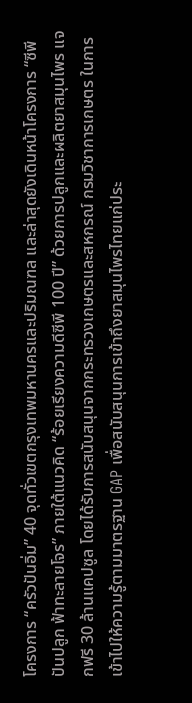โครงการ “ครัวปันอิ่ม” 40 จุดทั่วเขตกรุงเทพมหานครและปริมณฑล และล่าสุดยังเดินหน้าโครงการ “ซีพี ปันปลูก ฟ้าทะลายโจร” ภายใต้แนวคิด “ร้อยเรียงความดีซีพี 100 ปี” ด้วยการปลูกและผลิตยาสมุนไพร แจกฟรี 30 ล้านแคปซูล โดยได้รับการสนับสนุนจากกระทรวงเกษตรและสหกรณ์ กรมวิชาการเกษตร ในการเข้าไปให้ความรู้ตามมาตรฐาน GAP เพื่อสนับสนุนการเข้าถึงยาสมุนไพรไทยแก่ประ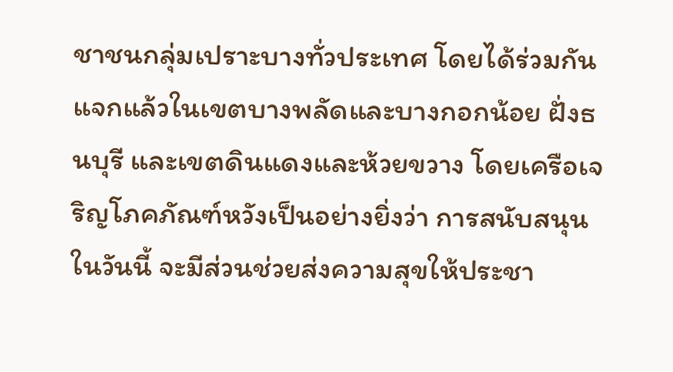ชาชนกลุ่มเปราะบางทั่วประเทศ โดยได้ร่วมกันแจกแล้วในเขตบางพลัดและบางกอกน้อย ฝั่งธนบุรี และเขตดินแดงและห้วยขวาง โดยเครือเจริญโภคภัณฑ์หวังเป็นอย่างยิ่งว่า การสนับสนุนในวันนี้ จะมีส่วนช่วยส่งความสุขให้ประชา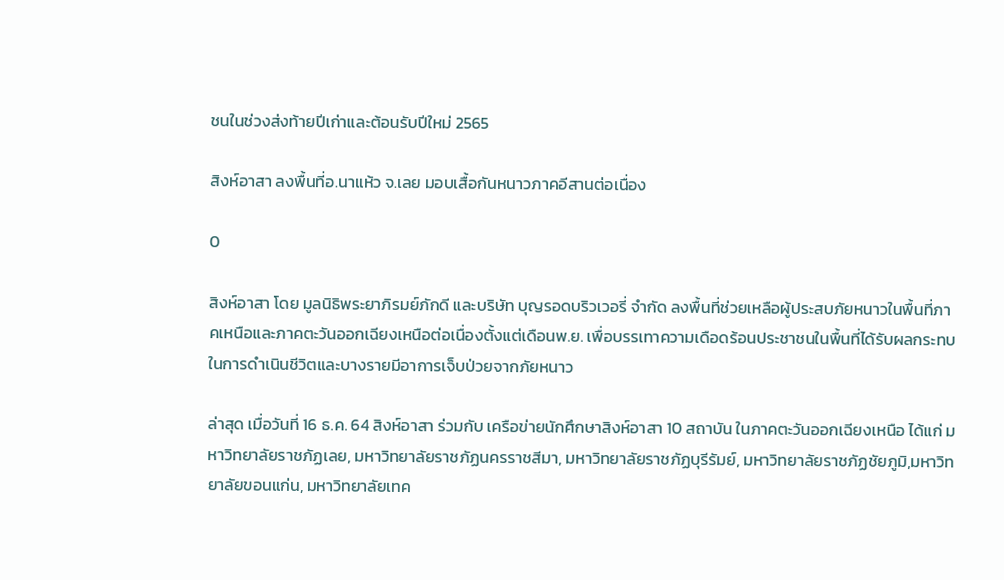ชนในช่วงส่งท้ายปีเก่าและต้อนรับปีใหม่ 2565

สิงห์อาสา ลงพื้นที่อ.นาแห้ว จ.เลย มอบเสื้อกันหนาวภาคอีสานต่อเนื่อง

0

สิงห์อาสา โดย มูลนิธิพระยาภิรมย์ภักดี และบริษัท บุญรอดบริวเวอรี่ จำกัด ลงพื้นที่ช่วยเหลือผู้ประสบภัยหนาวในพื้นที่ภาคเหนือและภาคตะวันออกเฉียงเหนือต่อเนื่องตั้งแต่เดือนพ.ย. เพื่อบรรเทาความเดือดร้อนประชาชนในพื้นที่ได้รับผลกระทบในการดำเนินชีวิตและบางรายมีอาการเจ็บป่วยจากภัยหนาว

ล่าสุด เมื่อวันที่ 16 ธ.ค. 64 สิงห์อาสา ร่วมกับ เครือข่ายนักศึกษาสิงห์อาสา 10 สถาบัน ในภาคตะวันออกเฉียงเหนือ ได้แก่ มหาวิทยาลัยราชภัฏเลย, มหาวิทยาลัยราชภัฏนครราชสีมา, มหาวิทยาลัยราชภัฏบุรีรัมย์, มหาวิทยาลัยราชภัฏชัยภูมิ,มหาวิทยาลัยขอนแก่น, มหาวิทยาลัยเทค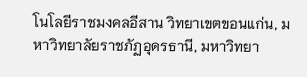โนโลยีราชมงคลอีสาน วิทยาเขตขอนแก่น, มหาวิทยาลัยราชภัฏอุดรธานี, มหาวิทยา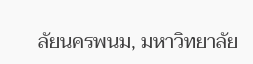ลัยนครพนม, มหาวิทยาลัย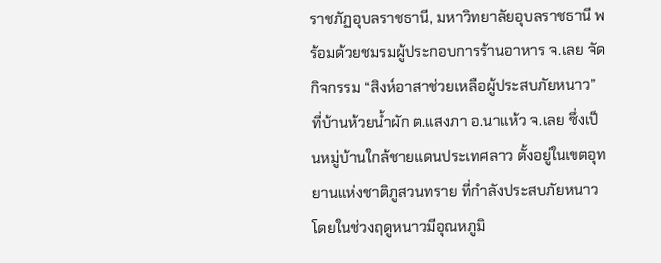ราชภัฏอุบลราชธานี, มหาวิทยาลัยอุบลราชธานี พร้อมด้วยชมรมผู้ประกอบการร้านอาหาร จ.เลย จัดกิจกรรม “สิงห์อาสาช่วยเหลือผู้ประสบภัยหนาว” ที่บ้านห้วยน้ำผัก ต.แสงภา อ.นาแห้ว จ.เลย ซึ่งเป็นหมู่บ้านใกล้ชายแดนประเทศลาว ตั้งอยู่ในเขตอุทยานแห่งชาติภูสวนทราย ที่กำลังประสบภัยหนาวโดยในช่วงฤดูหนาวมีอุณหภูมิ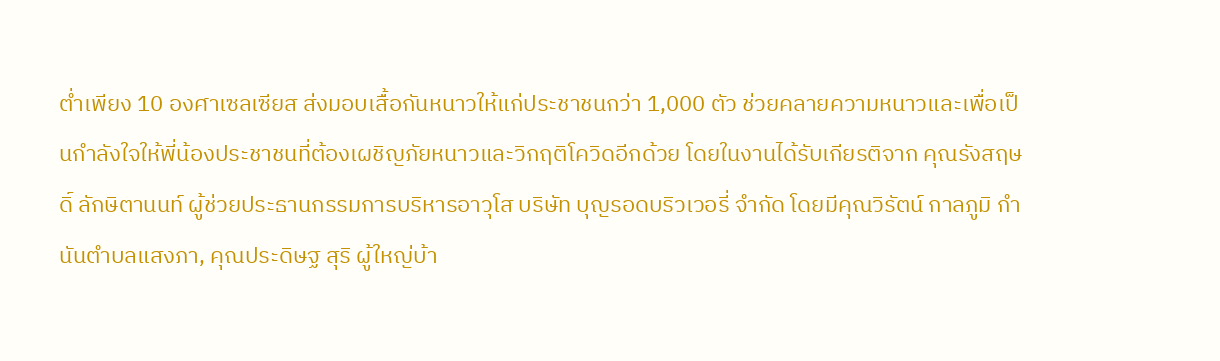ต่ำเพียง 10 องศาเซลเซียส ส่งมอบเสื้อกันหนาวให้แก่ประชาชนกว่า 1,000 ตัว ช่วยคลายความหนาวและเพื่อเป็นกำลังใจให้พี่น้องประชาชนที่ต้องเผชิญภัยหนาวและวิกฤติโควิดอีกด้วย โดยในงานได้รับเกียรติจาก คุณรังสฤษดิ์ ลักษิตานนท์ ผู้ช่วยประธานกรรมการบริหารอาวุโส บริษัท บุญรอดบริวเวอรี่ จำกัด โดยมีคุณวิรัตน์ กาลภูมิ กำนันตำบลแสงภา, คุณประดิษฐ สุริ ผู้ใหญ่บ้า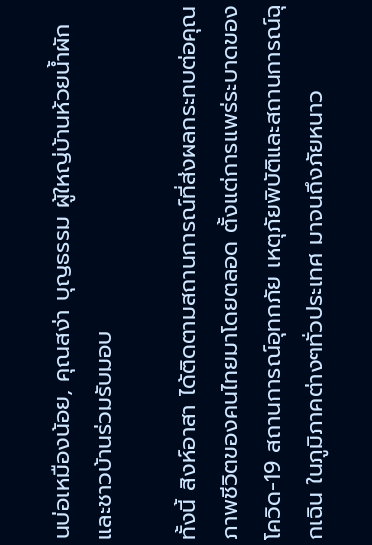นบ่อเหมืองน้อย, คุณสง่า บุญธรรม ผู้ใหญ่บ้านห้วยน้ำผัก และชาวบ้านร่วมรับมอบ

ทั้งนี้ สิงห์อาสา ได้ติดตามสถานการณ์ที่ส่งผลกระทบต่อคุณภาพชีวิตของคนไทยมาโดยตลอด ตั้งแต่การแพร่ระบาดของโควิด-19 สถานการณ์อุทกภัย เหตุภัยพิบัติและสถานการณ์ฉุกเฉิน ในภูมิภาคต่างๆทั่วประเทศ มาจนถึงภัยหนาว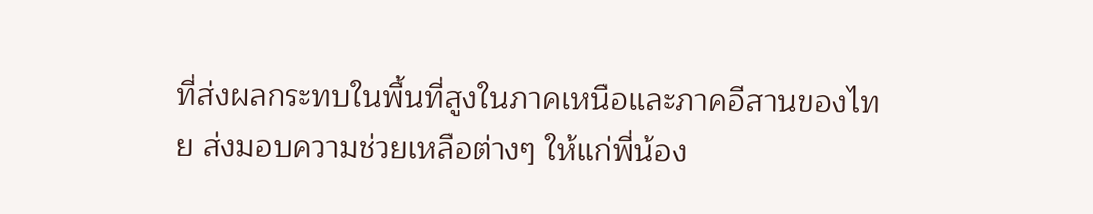ที่ส่งผลกระทบในพื้นที่สูงในภาคเหนือและภาคอีสานของไทย ส่งมอบความช่วยเหลือต่างๆ ให้แก่พี่น้อง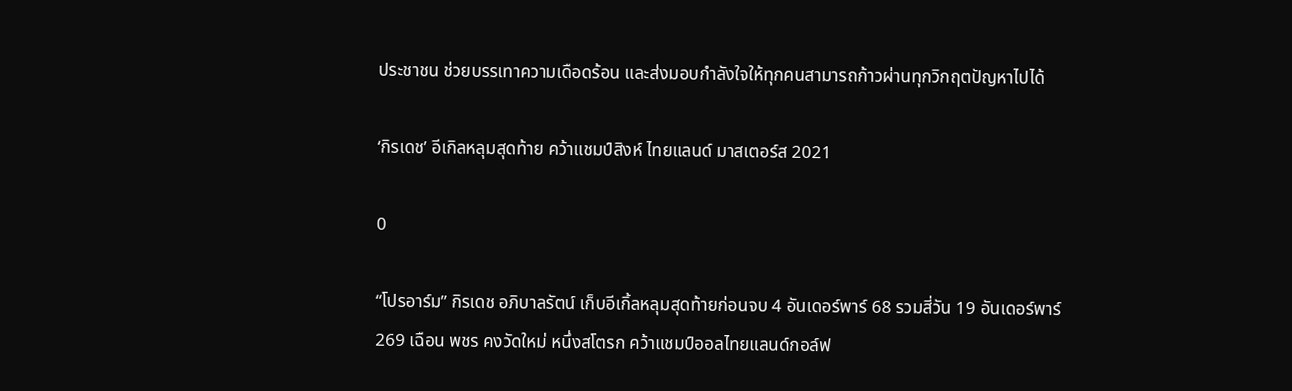ประชาชน ช่วยบรรเทาความเดือดร้อน และส่งมอบกำลังใจให้ทุกคนสามารถก้าวผ่านทุกวิกฤตปัญหาไปได้

‘กิรเดช’ อีเกิลหลุมสุดท้าย คว้าแชมป์สิงห์ ไทยแลนด์ มาสเตอร์ส 2021

0

“โปรอาร์ม” กิรเดช อภิบาลรัตน์ เก็บอีเกิ้ลหลุมสุดท้ายก่อนจบ 4 อันเดอร์พาร์ 68 รวมสี่วัน 19 อันเดอร์พาร์ 269 เฉือน พชร คงวัดใหม่ หนึ่งสโตรก คว้าแชมป์ออลไทยแลนด์กอล์ฟ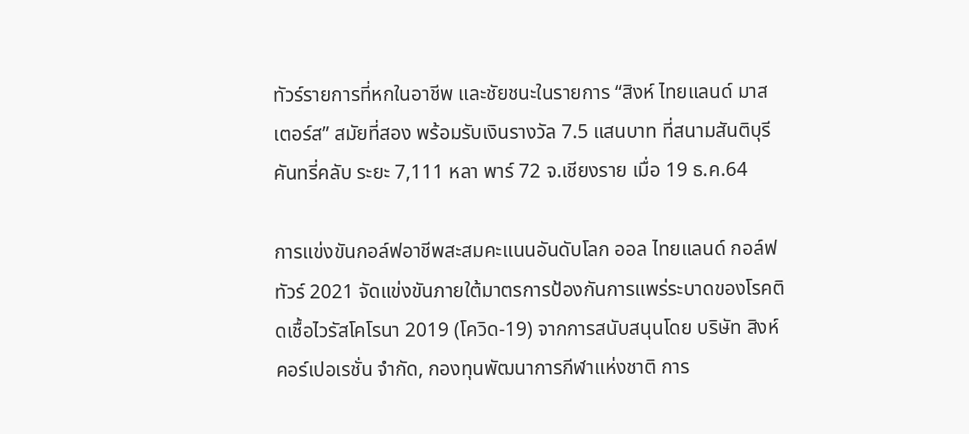ทัวร์รายการที่หกในอาชีพ และชัยชนะในรายการ “สิงห์ ไทยแลนด์ มาสเตอร์ส” สมัยที่สอง พร้อมรับเงินรางวัล 7.5 แสนบาท ที่สนามสันติบุรี คันทรี่คลับ ระยะ 7,111 หลา พาร์ 72 จ.เชียงราย เมื่อ 19 ธ.ค.64

การแข่งขันกอล์ฟอาชีพสะสมคะแนนอันดับโลก ออล ไทยแลนด์ กอล์ฟ ทัวร์ 2021 จัดแข่งขันภายใต้มาตรการป้องกันการแพร่ระบาดของโรคติดเชื้อไวรัสโคโรนา 2019 (โควิด-19) จากการสนับสนุนโดย บริษัท สิงห์ คอร์เปอเรชั่น จำกัด, กองทุนพัฒนาการกีฬาแห่งชาติ การ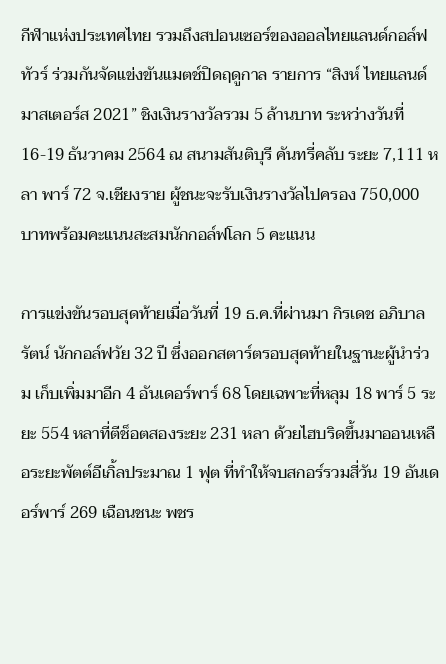กีฬาแห่งประเทศไทย รวมถึงสปอนเซอร์ของออลไทยแลนด์กอล์ฟทัวร์ ร่วมกันจัดแข่งขันแมตช์ปิดฤดูกาล รายการ “สิงห์ ไทยแลนด์ มาสเตอร์ส 2021” ชิงเงินรางวัลรวม 5 ล้านบาท ระหว่างวันที่ 16-19 ธันวาคม 2564 ณ สนามสันติบุรี คันทรี่คลับ ระยะ 7,111 หลา พาร์ 72 จ.เชียงราย ผู้ชนะจะรับเงินรางวัลไปครอง 750,000 บาทพร้อมคะแนนสะสมนักกอล์ฟโลก 5 คะแนน

การแข่งขันรอบสุดท้ายเมื่อวันที่ 19 ธ.ค.ที่ผ่านมา กิรเดช อภิบาลรัตน์ นักกอล์ฟวัย 32 ปี ซึ่งออกสตาร์ตรอบสุดท้ายในฐานะผู้นำร่วม เก็บเพิ่มมาอีก 4 อันเดอร์พาร์ 68 โดยเฉพาะที่หลุม 18 พาร์ 5 ระยะ 554 หลาที่ตีช็อตสองระยะ 231 หลา ด้วยไฮบริดขึ้นมาออนเหลือระยะพัตต์อีเกิ้ลประมาณ 1 ฟุต ที่ทำให้จบสกอร์รวมสี่วัน 19 อันเดอร์พาร์ 269 เฉือนชนะ พชร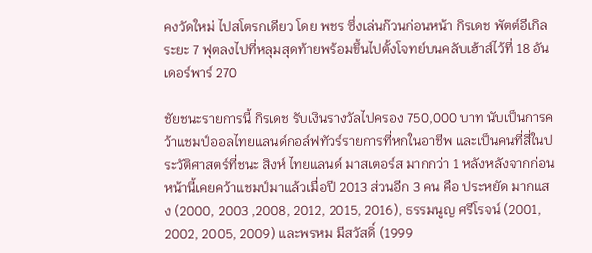คงวัดใหม่ ไปสโตรกเดียว โดย พชร ซึ่งเล่นก๊วนก่อนหน้า กิรเดช พัตต์อีเกิลระยะ 7 ฟุตลงไปที่หลุมสุดท้ายพร้อมขึ้นไปตั้งโจทย์บนคลับเฮ้าส์ไว้ที่ 18 อันเดอร์พาร์ 270

ชัยชนะรายการนี้ กิรเดช รับเงินรางวัลไปครอง 750,000 บาท นับเป็นการคว้าแชมป์ออลไทยแลนด์กอล์ฟทัวร์รายการที่หกในอาชีพ และเป็นคนที่สี่ในประวัติศาสตร์ที่ชนะ สิงห์ ไทยแลนด์ มาสเตอร์ส มากกว่า 1 หลังหลังจากก่อนหน้านี้เคยคว้าแชมป์มาแล้วเมื่อปี 2013 ส่วนอีก 3 คน คือ ประหยัด มากแสง (2000, 2003 ,2008, 2012, 2015, 2016), ธรรมนูญ ศรีโรจน์ (2001, 2002, 2005, 2009) และพรหม มีสวัสดิ์ (1999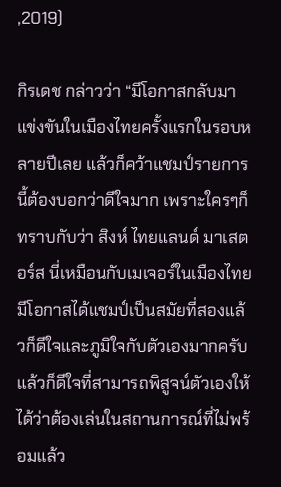,2019)

กิรเดช กล่าวว่า “มีโอกาสกลับมาแข่งขันในเมืองไทยครั้งแรกในรอบหลายปีเลย แล้วก็คว้าแชมป์รายการนี้ต้องบอกว่าดีใจมาก เพราะใครๆก็ทราบกับว่า สิงห์ ไทยแลนด์ มาเสตอร์ส นี่เหมือนกับเมเจอร์ในเมืองไทย มีโอกาสได้แชมป์เป็นสมัยที่สองแล้วก็ดีใจและภูมิใจกับตัวเองมากครับ แล้วก็ดีใจที่สามารถพิสูจน์ตัวเองให้ได้ว่าต้องเล่นในสถานการณ์ที่ไม่พร้อมแล้ว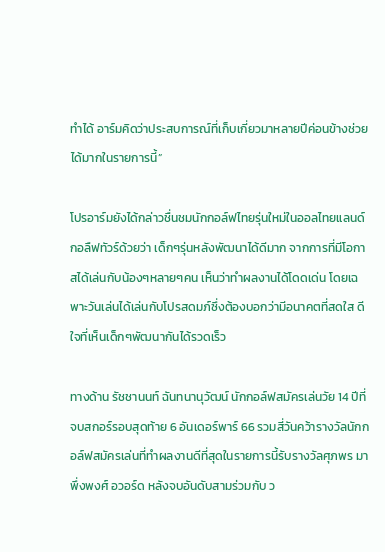ทำได้ อาร์มคิดว่าประสบการณ์ที่เก็บเกี่ยวมาหลายปีค่อนข้างช่วยได้มากในรายการนี้”

โปรอาร์มยังได้กล่าวชื่นชมนักกอล์ฟไทยรุ่นใหม่ในออลไทยแลนด์กอลืฟทัวร์ด้วยว่า เด็กๆรุ่นหลังพัฒนาได้ดีมาก จากการที่มีโอกาสได้เล่นกับน้องๆหลายๆคน เห็นว่าทำผลงานได้โดดเด่น โดยเฉพาะวันเล่นได้เล่นกับโปรสดมภ์ซึ่งต้องบอกว่ามีอนาคตที่สดใส ดีใจที่เห็นเด็กๆพัฒนากันได้รวดเร็ว

ทางด้าน รัชชานนท์ ฉันทนานุวัฒน์ นักกอล์ฟสมัครเล่นวัย 14 ปีที่จบสกอร์รอบสุดท้าย 6 อันเดอร์พาร์ 66 รวมสี่วันคว้ารางวัลนักกอล์ฟสมัครเล่นที่ทำผลงานดีที่สุดในรายการนี้รับรางวัลศุภพร มาพึ่งพงศ์ อวอร์ด หลังจบอันดับสามร่วมกับ ว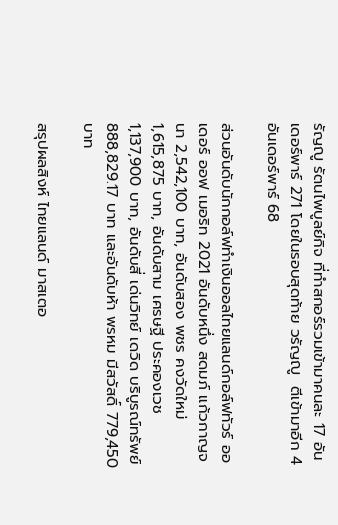รัญญู รัตนไพบูลย์กิจ ที่ทำสกอร์รวมเข้ามาคนละ 17 อันเดอร์พาร์ 271 โดยในรอบสุดท้าย วรัญญู  ตีเข้ามาอีก 4 อันเดอร์พาร์ 68

ส่วนอันดับนักกอล์ฟทำเงินออลไทยแลนด์กอล์ฟทัวร์ ออเดอร์ ออฟ เมอริท 2021 อันดับหนึ่ง สดมภ์ แก้วกาญจนา 2,542,100 บาท, อันดับสอง พชร คงวัดใหม่ 1,615,875 บาท, อันดับสาม เศรษฐี ประคองเวช 1,137,900 บาท, อันดับสี่ เด่นวิทย์ เดวิด บริบูรณ์ทรัพย์ 888,829.17 บาท และอันดับห้า พรหม มีสวัสดิ์ 779,450 บาท

สรุปผลสิงห์ ไทยแลนด์ มาสเตอ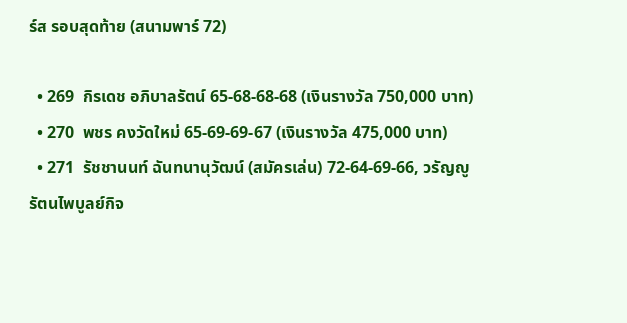ร์ส รอบสุดท้าย (สนามพาร์ 72)

  • 269  กิรเดช อภิบาลรัตน์ 65-68-68-68 (เงินรางวัล 750,000 บาท)
  • 270  พชร คงวัดใหม่ 65-69-69-67 (เงินรางวัล 475,000 บาท)
  • 271  รัชชานนท์ ฉันทนานุวัฒน์ (สมัครเล่น) 72-64-69-66, วรัญญู รัตนไพบูลย์กิจ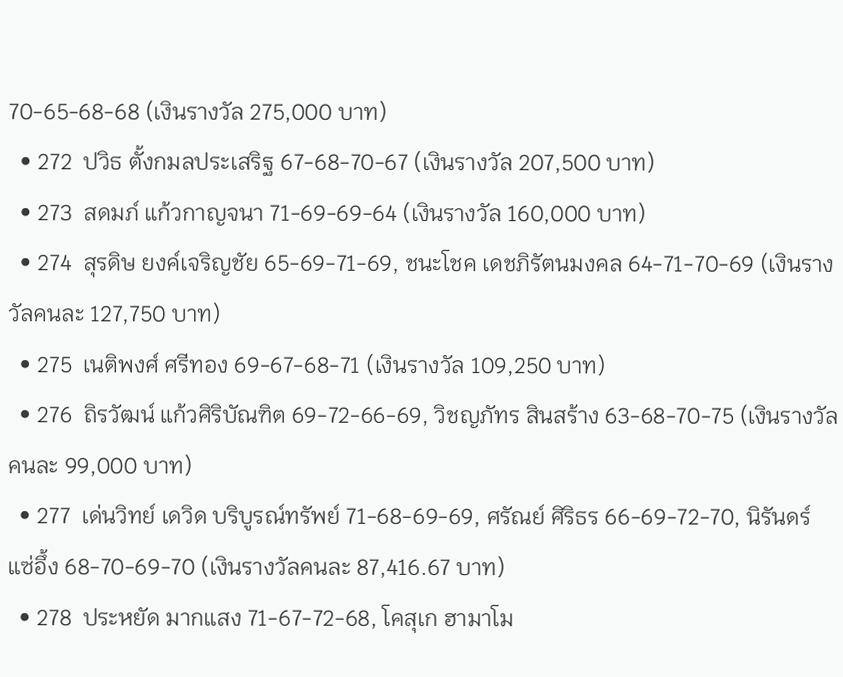70-65-68-68 (เงินรางวัล 275,000 บาท)
  • 272  ปวิธ ตั้งกมลประเสริฐ 67-68-70-67 (เงินรางวัล 207,500 บาท)
  • 273  สดมภ์ แก้วกาญจนา 71-69-69-64 (เงินรางวัล 160,000 บาท)
  • 274  สุรดิษ ยงค์เจริญชัย 65-69-71-69, ชนะโชค เดชภิรัตนมงคล 64-71-70-69 (เงินรางวัลคนละ 127,750 บาท)
  • 275  เนติพงศ์ ศรีทอง 69-67-68-71 (เงินรางวัล 109,250 บาท)
  • 276  ถิรวัฒน์ แก้วศิริบัณฑิต 69-72-66-69, วิชญภัทร สินสร้าง 63-68-70-75 (เงินรางวัลคนละ 99,000 บาท)
  • 277  เด่นวิทย์ เดวิด บริบูรณ์ทรัพย์ 71-68-69-69, ศรัณย์ ศิริธร 66-69-72-70, นิรันดร์ แซ่อึ้ง 68-70-69-70 (เงินรางวัลคนละ 87,416.67 บาท)
  • 278  ประหยัด มากแสง 71-67-72-68, โคสุเก ฮามาโม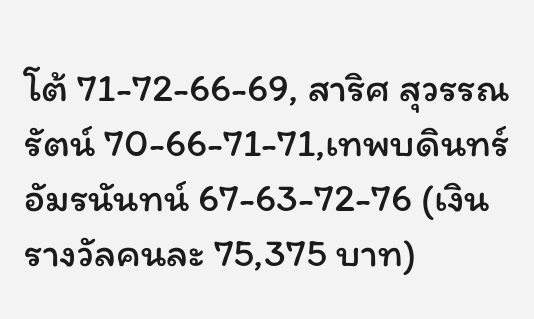โต้ 71-72-66-69, สาริศ สุวรรณรัตน์ 70-66-71-71,เทพบดินทร์ อัมรนันทน์ 67-63-72-76 (เงินรางวัลคนละ 75,375 บาท)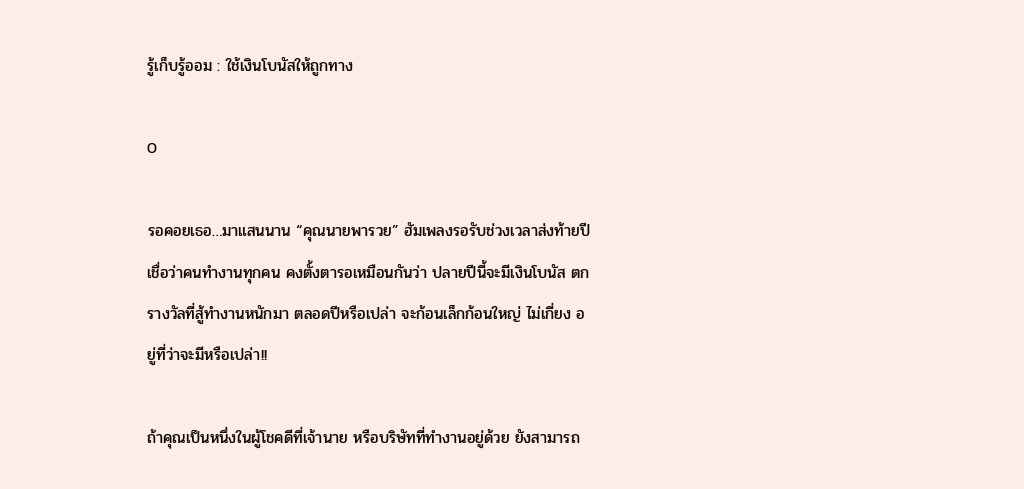รู้เก็บรู้ออม : ใช้เงินโบนัสให้ถูกทาง

0

รอคอยเธอ…มาแสนนาน “คุณนายพารวย” ฮัมเพลงรอรับช่วงเวลาส่งท้ายปี เชื่อว่าคนทำงานทุกคน คงตั้งตารอเหมือนกันว่า ปลายปีนี้จะมีเงินโบนัส ตกรางวัลที่สู้ทำงานหนักมา ตลอดปีหรือเปล่า จะก้อนเล็กก้อนใหญ่ ไม่เกี่ยง อยู่ที่ว่าจะมีหรือเปล่า!!

ถ้าคุณเป็นหนึ่งในผู้โชคดีที่เจ้านาย หรือบริษัทที่ทำงานอยู่ด้วย ยังสามารถ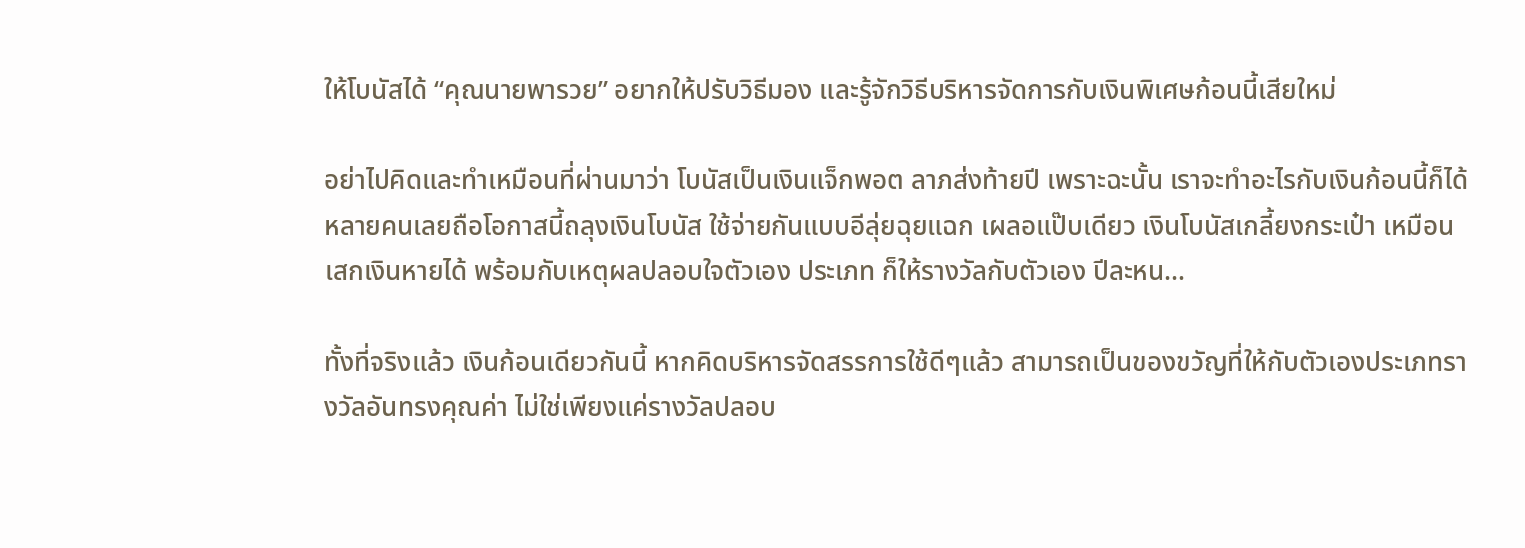ให้โบนัสได้ “คุณนายพารวย” อยากให้ปรับวิธีมอง และรู้จักวิธีบริหารจัดการกับเงินพิเศษก้อนนี้เสียใหม่

อย่าไปคิดและทำเหมือนที่ผ่านมาว่า โบนัสเป็นเงินแจ็กพอต ลาภส่งท้ายปี เพราะฉะนั้น เราจะทำอะไรกับเงินก้อนนี้ก็ได้ หลายคนเลยถือโอกาสนี้ถลุงเงินโบนัส ใช้จ่ายกันแบบอีลุ่ยฉุยแฉก เผลอแป๊บเดียว เงินโบนัสเกลี้ยงกระเป๋า เหมือนเสกเงินหายได้ พร้อมกับเหตุผลปลอบใจตัวเอง ประเภท ก็ให้รางวัลกับตัวเอง ปีละหน…

ทั้งที่จริงแล้ว เงินก้อนเดียวกันนี้ หากคิดบริหารจัดสรรการใช้ดีๆแล้ว สามารถเป็นของขวัญที่ให้กับตัวเองประเภทรางวัลอันทรงคุณค่า ไม่ใช่เพียงแค่รางวัลปลอบ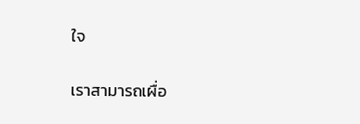ใจ

เราสามารถเผื่อ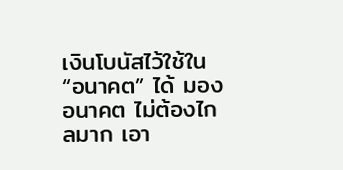เงินโบนัสไว้ใช้ใน “อนาคต” ได้ มองอนาคต ไม่ต้องไกลมาก เอา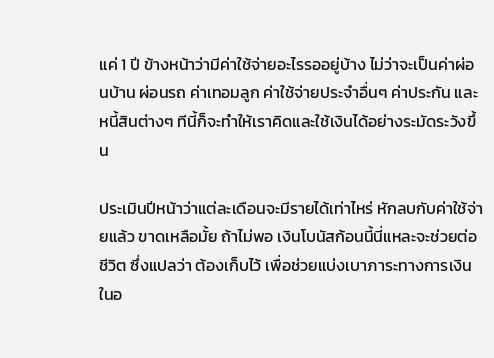แค่ 1 ปี ข้างหน้าว่ามีค่าใช้จ่ายอะไรรออยู่บ้าง ไม่ว่าจะเป็นค่าผ่อนบ้าน ผ่อนรถ ค่าเทอมลูก ค่าใช้จ่ายประจำอื่นๆ ค่าประกัน และหนี้สินต่างๆ ทีนี้ก็จะทำให้เราคิดและใช้เงินได้อย่างระมัดระวังขึ้น

ประเมินปีหน้าว่าแต่ละเดือนจะมีรายได้เท่าไหร่ หักลบกับค่าใช้จ่ายแล้ว ขาดเหลือมั้ย ถ้าไม่พอ เงินโบนัสก้อนนี้นี่แหละจะช่วยต่อชีวิต ซึ่งแปลว่า ต้องเก็บไว้ เพื่อช่วยแบ่งเบาภาระทางการเงินในอ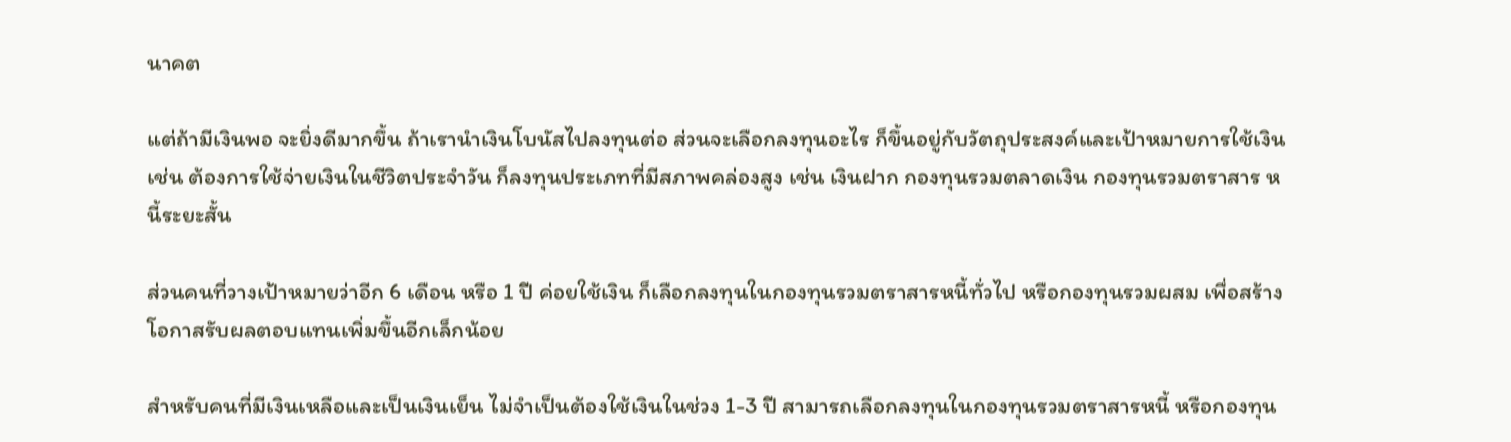นาคต

แต่ถ้ามีเงินพอ จะยิ่งดีมากขึ้น ถ้าเรานำเงินโบนัสไปลงทุนต่อ ส่วนจะเลือกลงทุนอะไร ก็ขึ้นอยู่กับวัตถุประสงค์และเป้าหมายการใช้เงิน เช่น ต้องการใช้จ่ายเงินในชีวิตประจำวัน ก็ลงทุนประเภทที่มีสภาพคล่องสูง เช่น เงินฝาก กองทุนรวมตลาดเงิน กองทุนรวมตราสาร หนี้ระยะสั้น

ส่วนคนที่วางเป้าหมายว่าอีก 6 เดือน หรือ 1 ปี ค่อยใช้เงิน ก็เลือกลงทุนในกองทุนรวมตราสารหนี้ทั่วไป หรือกองทุนรวมผสม เพื่อสร้างโอกาสรับผลตอบแทนเพิ่มขึ้นอีกเล็กน้อย

สำหรับคนที่มีเงินเหลือและเป็นเงินเย็น ไม่จำเป็นต้องใช้เงินในช่วง 1-3 ปี สามารถเลือกลงทุนในกองทุนรวมตราสารหนี้ หรือกองทุน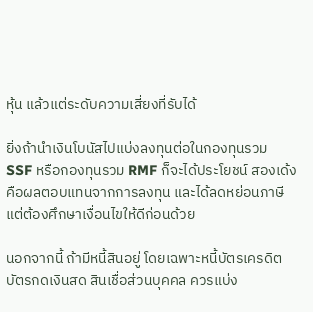หุ้น แล้วแต่ระดับความเสี่ยงที่รับได้

ยิ่งถ้านำเงินโบนัสไปแบ่งลงทุนต่อในกองทุนรวม SSF หรือกองทุนรวม RMF ก็จะได้ประโยชน์ สองเด้ง คือผลตอบแทนจากการลงทุน และได้ลดหย่อนภาษี แต่ต้องศึกษาเงื่อนไขให้ดีก่อนด้วย

นอกจากนี้ ถ้ามีหนี้สินอยู่ โดยเฉพาะหนี้บัตรเครดิต บัตรกดเงินสด สินเชื่อส่วนบุคคล ควรแบ่ง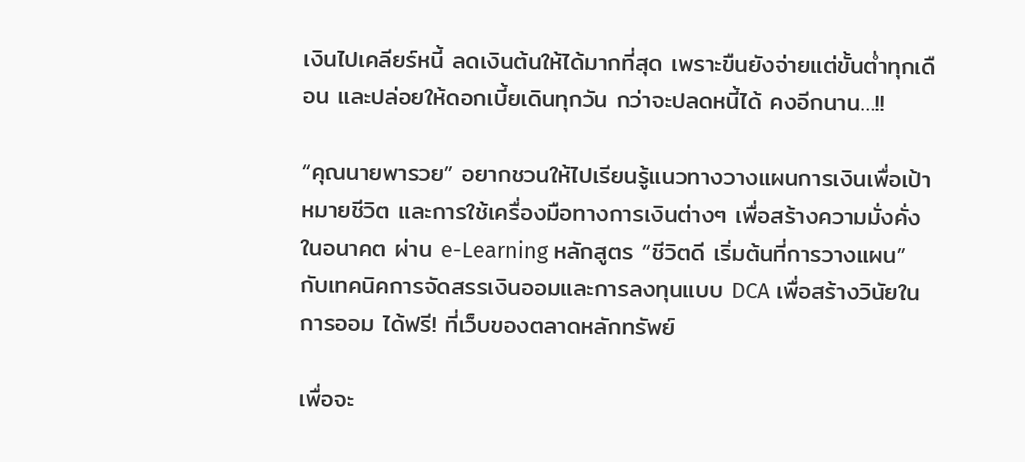เงินไปเคลียร์หนี้ ลดเงินต้นให้ได้มากที่สุด เพราะขืนยังจ่ายแต่ขั้นต่ำทุกเดือน และปล่อยให้ดอกเบี้ยเดินทุกวัน กว่าจะปลดหนี้ได้ คงอีกนาน…!!

“คุณนายพารวย” อยากชวนให้ไปเรียนรู้แนวทางวางแผนการเงินเพื่อเป้าหมายชีวิต และการใช้เครื่องมือทางการเงินต่างๆ เพื่อสร้างความมั่งคั่งในอนาคต ผ่าน e-Learning หลักสูตร “ชีวิตดี เริ่มต้นที่การวางแผน” กับเทคนิคการจัดสรรเงินออมและการลงทุนแบบ DCA เพื่อสร้างวินัยในการออม ได้ฟรี! ที่เว็บของตลาดหลักทรัพย์

เพื่อจะ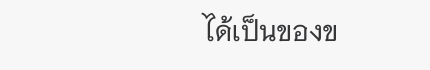ได้เป็นของข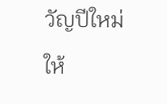วัญปีใหม่ให้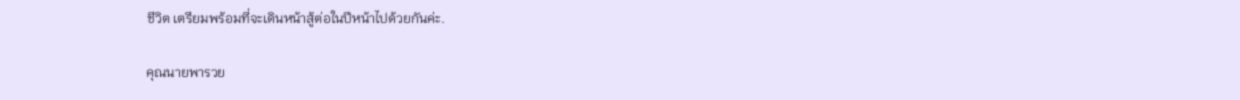ชีวิต เตรียมพร้อมที่จะเดินหน้าสู้ต่อในปีหน้าไปด้วยกันค่ะ.

คุณนายพารวย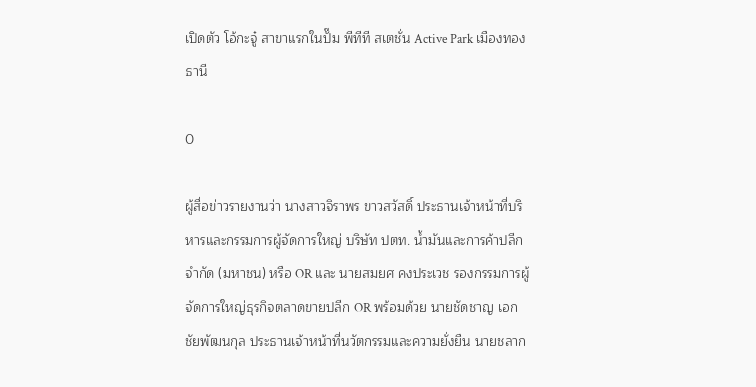เปิดตัว โอ้กะจู๋ สาขาแรกในปั๊ม พีทีที สเตชั่น Active Park เมืองทองธานี

0

ผู้สื่อข่าวรายงานว่า นางสาวจิราพร ขาวสวัสดิ์ ประธานเจ้าหน้าที่บริหารและกรรมการผู้จัดการใหญ่ บริษัท ปตท. น้ำมันและการค้าปลีก จำกัด (มหาชน) หรือ OR และ นายสมยศ คงประเวช รองกรรมการผู้จัดการใหญ่ธุรกิจตลาดขายปลีก OR พร้อมด้วย นายชัดชาญ เอกชัยพัฒนกุล ประธานเจ้าหน้าที่นวัตกรรมและความยั่งยืน นายชลาก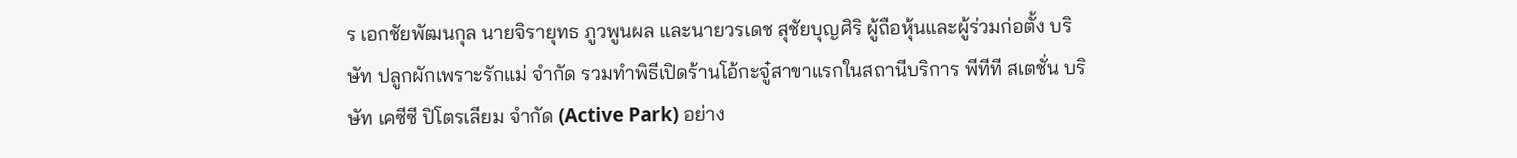ร เอกชัยพัฒนกุล นายจิรายุทธ ภูวพูนผล และนายวรเดช สุชัยบุญศิริ ผู้ถือหุ้นและผู้ร่วมก่อตั้ง บริษัท ปลูกผักเพราะรักแม่ จำกัด รวมทำพิธีเปิดร้านโอ้กะจู๋สาขาแรกในสถานีบริการ พีทีที สเตชั่น บริษัท เคซีซี ปิโตรเลียม จำกัด (Active Park) อย่าง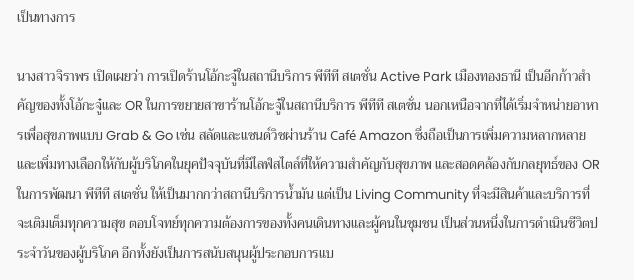เป็นทางการ

นางสาวจิราพร เปิดเผยว่า การเปิดร้านโอ้กะจู๋ในสถานีบริการ พีทีที สเตชั่น Active Park เมืองทองธานี เป็นอีกก้าวสำคัญของทั้งโอ้กะจู๋และ OR ในการขยายสาขาร้านโอ้กะจู๋ในสถานีบริการ พีทีที สเตชั่น นอกเหนือจากที่ได้เริ่มจำหน่ายอาหารเพื่อสุขภาพแบบ Grab & Go เช่น สลัดและแซนด์วิชผ่านร้าน Café Amazon ซึ่งถือเป็นการเพิ่มความหลากหลาย และเพิ่มทางเลือกให้กับผู้บริโภคในยุคปัจจุบันที่มีไลฟ์สไตล์ที่ให้ความสำคัญกับสุขภาพ และสอดคล้องกับกลยุทธ์ของ OR ในการพัฒนา พีทีที สเตชั่น ให้เป็นมากกว่าสถานีบริการน้ำมัน แต่เป็น Living Community ที่จะมีสินค้าและบริการที่จะเติมเต็มทุกความสุข ตอบโจทย์ทุกความต้องการของทั้งคนเดินทางและผู้คนในชุมชน เป็นส่วนหนึ่งในการดำเนินชีวิตประจำวันของผู้บริโภค อีกทั้งยังเป็นการสนับสนุนผู้ประกอบการแบ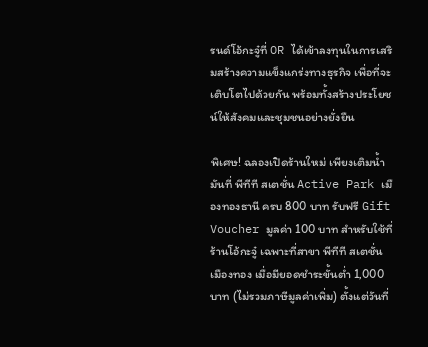รนด์โอ้กะจู๋ที่ OR ได้เข้าลงทุนในการเสริมสร้างความแข็งแกร่งทางธุรกิจ เพื่อที่จะเติบโตไปด้วยกัน พร้อมทั้งสร้างประโยชน์ให้สังคมและชุมชนอย่างยั่งยืน

พิเศษ! ฉลองเปิดร้านใหม่ เพียงเติมน้ำมันที่ พีทีที สเตชั่น Active Park เมืองทองธานี ครบ 800 บาท รับฟรี Gift Voucher มูลค่า 100 บาท สำหรับใช้ที่ร้านโอ้กะจู๋ เฉพาะที่สาขา พีทีที สเตชั่น เมืองทอง เมื่อมียอดชำระขั้นต่ำ 1,000 บาท (ไม่รวมภาษีมูลค่าเพิ่ม) ตั้งแต่วันที่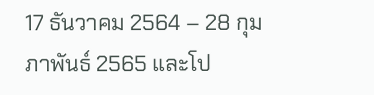17 ธันวาคม 2564 – 28 กุมภาพันธ์ 2565 และโป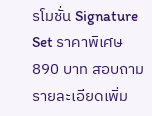รโมชั่น Signature Set ราคาพิเศษ 890 บาท สอบถามรายละเอียดเพิ่ม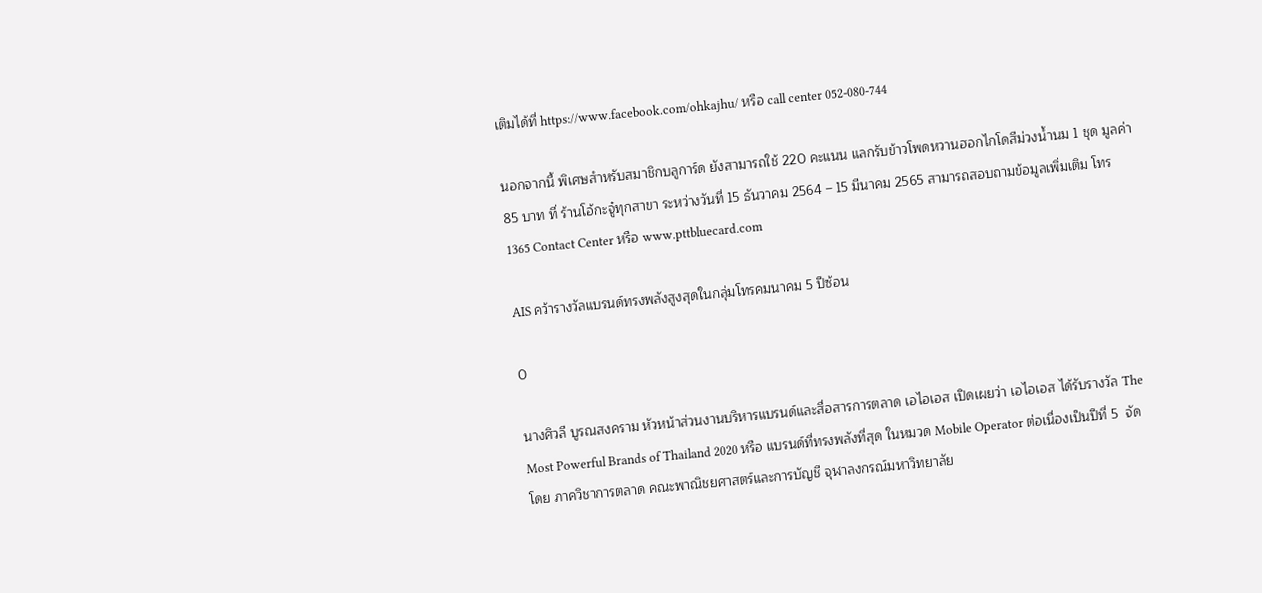เติมได้ที่ https://www.facebook.com/ohkajhu/ หรือ call center 052-080-744

นอกจากนี้ พิเศษสำหรับสมาชิกบลูการ์ด ยังสามารถใช้ 220 คะแนน แลกรับข้าวโพดหวานฮอกไกโดสีม่วงน้ำนม 1 ชุด มูลค่า 85 บาท ที่ ร้านโอ้กะจู๋ทุกสาขา ระหว่างวันที่ 15 ธันวาคม 2564 – 15 มีนาคม 2565 สามารถสอบถามข้อมูลเพิ่มเติม โทร 1365 Contact Center หรือ www.pttbluecard.com

AIS คว้ารางวัลแบรนด์ทรงพลังสูงสุดในกลุ่มโทรคมนาคม 5 ปีซ้อน

0

นางศิวลี บูรณสงคราม หัวหน้าส่วนงานบริหารแบรนด์และสื่อสารการตลาด เอไอเอส เปิดเผยว่า เอไอเอส ได้รับรางวัล The Most Powerful Brands of Thailand 2020 หรือ แบรนด์ที่ทรงพลังที่สุด ในหมวด Mobile Operator ต่อเนื่องเป็นปีที่ 5  จัดโดย ภาควิชาการตลาด คณะพาณิชยศาสตร์และการบัญชี จุฬาลงกรณ์มหาวิทยาลัย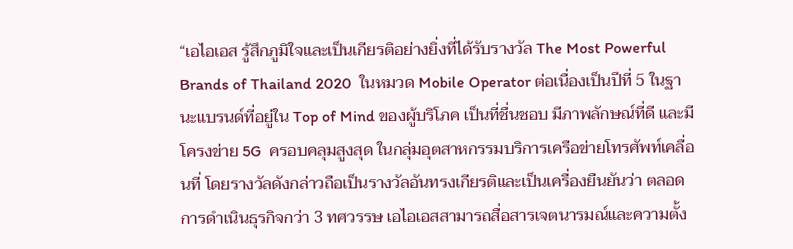“เอไอเอส รู้สึกภูมิใจและเป็นเกียรติอย่างยิ่งที่ได้รับรางวัล The Most Powerful Brands of Thailand 2020  ในหมวด Mobile Operator ต่อเนื่องเป็นปีที่ 5 ในฐานะแบรนด์ที่อยู่ใน Top of Mind ของผู้บริโภค เป็นที่ชื่นชอบ มีภาพลักษณ์ที่ดี และมีโครงข่าย 5G  ครอบคลุมสูงสุด ในกลุ่มอุตสาหกรรมบริการเครือข่ายโทรศัพท์เคลื่อนที่ โดยรางวัลดังกล่าวถือเป็นรางวัลอันทรงเกียรติและเป็นเครื่องยืนยันว่า ตลอดการดำเนินธุรกิจกว่า 3 ทศวรรษ เอไอเอสสามารถสื่อสารเจตนารมณ์และความตั้ง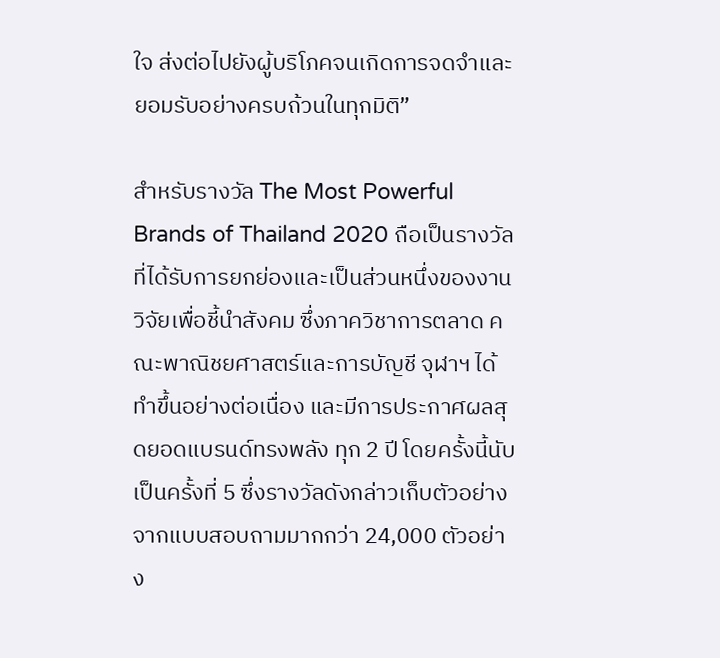ใจ ส่งต่อไปยังผู้บริโภคจนเกิดการจดจำและยอมรับอย่างครบถ้วนในทุกมิติ”

สำหรับรางวัล The Most Powerful Brands of Thailand 2020 ถือเป็นรางวัลที่ได้รับการยกย่องและเป็นส่วนหนึ่งของงานวิจัยเพื่อชี้นำสังคม ซึ่งภาควิชาการตลาด คณะพาณิชยศาสตร์และการบัญชี จุฬาฯ ได้ทำขึ้นอย่างต่อเนื่อง และมีการประกาศผลสุดยอดแบรนด์ทรงพลัง ทุก 2 ปี โดยครั้งนี้นับเป็นครั้งที่ 5 ซึ่งรางวัลดังกล่าวเก็บตัวอย่างจากแบบสอบถามมากกว่า 24,000 ตัวอย่าง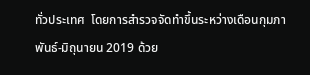ทั่วประเทศ  โดยการสำรวจจัดทำขึ้นระหว่างเดือนกุมภาพันธ์-มิถุนายน 2019 ด้วย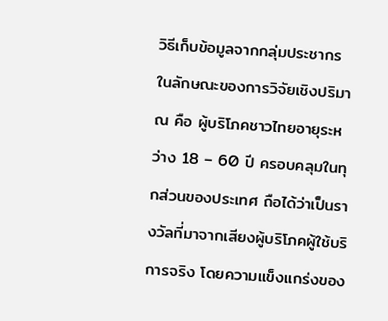วิธีเก็บข้อมูลจากกลุ่มประชากร ในลักษณะของการวิจัยเชิงปริมาณ คือ ผู้บริโภคชาวไทยอายุระหว่าง 18 – 60 ปี ครอบคลุมในทุกส่วนของประเทศ ถือได้ว่าเป็นรางวัลที่มาจากเสียงผู้บริโภคผู้ใช้บริการจริง โดยความแข็งแกร่งของ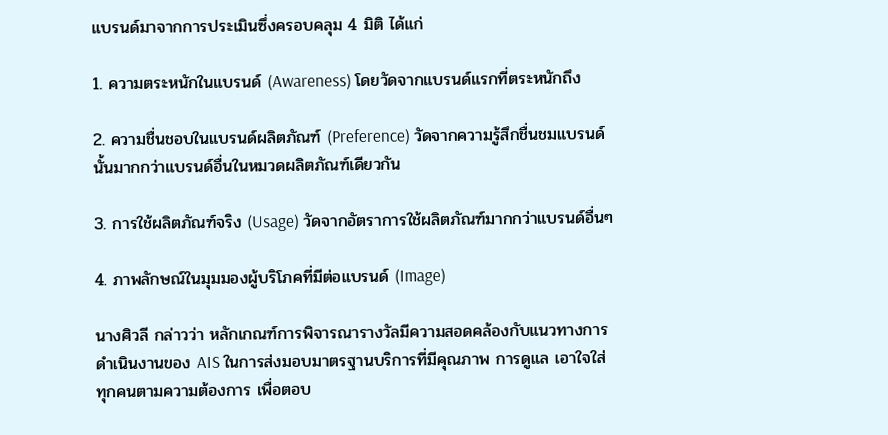แบรนด์มาจากการประเมินซึ่งครอบคลุม 4 มิติ ได้แก่

1. ความตระหนักในแบรนด์ (Awareness) โดยวัดจากแบรนด์แรกที่ตระหนักถึง

2. ความชื่นชอบในแบรนด์ผลิตภัณฑ์ (Preference) วัดจากความรู้สึกชื่นชมแบรนด์นั้นมากกว่าแบรนด์อื่นในหมวดผลิตภัณฑ์เดียวกัน

3. การใช้ผลิตภัณฑ์จริง (Usage) วัดจากอัตราการใช้ผลิตภัณฑ์มากกว่าแบรนด์อื่นๆ

4. ภาพลักษณ์ในมุมมองผู้บริโภคที่มีต่อแบรนด์ (Image)

นางศิวลี กล่าวว่า หลักเกณฑ์การพิจารณารางวัลมีความสอดคล้องกับแนวทางการดำเนินงานของ AIS ในการส่งมอบมาตรฐานบริการที่มีคุณภาพ การดูแล เอาใจใส่ ทุกคนตามความต้องการ เพื่อตอบ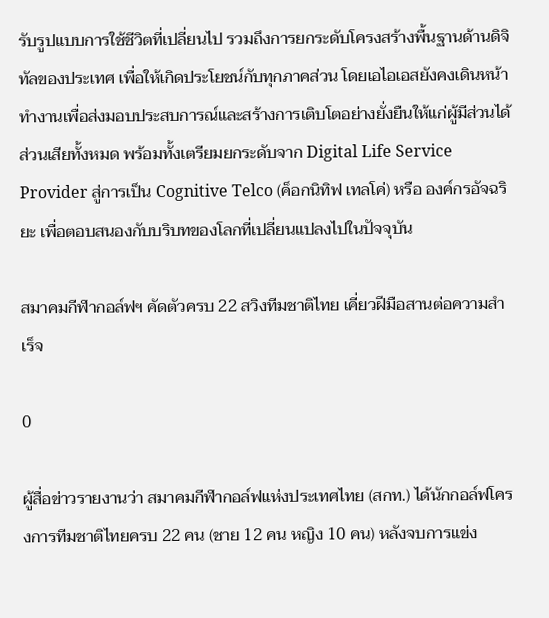รับรูปแบบการใช้ชีวิตที่เปลี่ยนไป รวมถึงการยกระดับโครงสร้างพื้นฐานด้านดิจิทัลของประเทศ เพื่อให้เกิดประโยชน์กับทุกภาคส่วน โดยเอไอเอสยังคงเดินหน้าทำงานเพื่อส่งมอบประสบการณ์และสร้างการเติบโตอย่างยั่งยืนให้แก่ผู้มีส่วนได้ส่วนเสียทั้งหมด พร้อมทั้งเตรียมยกระดับจาก Digital Life Service Provider สู่การเป็น Cognitive Telco (ค็อกนิทิฟ เทลโค่) หรือ องค์กรอัจฉริยะ เพื่อตอบสนองกับบริบทของโลกที่เปลี่ยนแปลงไปในปัจจุบัน

สมาคมกีฬากอล์ฟฯ คัดตัวครบ 22 สวิงทีมชาติไทย เคี่ยวฝีมือสานต่อความสำเร็จ

0

ผู้สื่อข่าวรายงานว่า สมาคมกีฬากอล์ฟแห่งประเทศไทย (สกท.) ได้นักกอล์ฟโครงการทีมชาติไทยครบ 22 คน (ชาย 12 คน หญิง 10 คน) หลังจบการแข่ง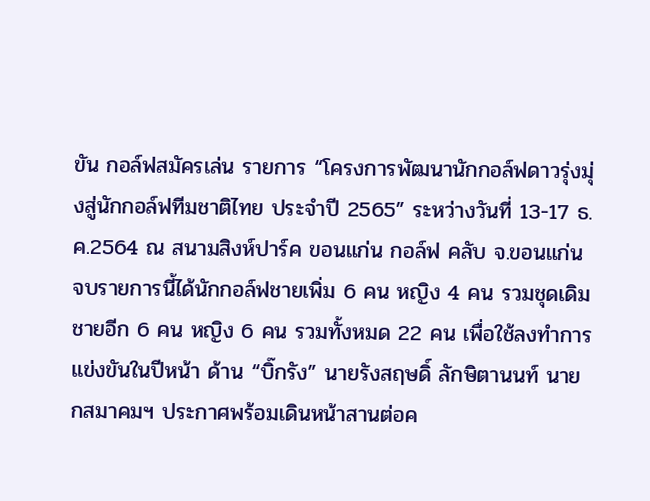ขัน กอล์ฟสมัครเล่น รายการ “โครงการพัฒนานักกอล์ฟดาวรุ่งมุ่งสู่นักกอล์ฟทีมชาติไทย ประจำปี 2565” ระหว่างวันที่ 13-17 ธ.ค.2564 ณ สนามสิงห์ปาร์ค ขอนแก่น กอล์ฟ คลับ จ.ขอนแก่น จบรายการนี้ได้นักกอล์ฟชายเพิ่ม 6 คน หญิง 4 คน รวมชุดเดิมชายอีก 6 คน หญิง 6 คน รวมทั้งหมด 22 คน เพื่อใช้ลงทำการแข่งขันในปีหน้า ด้าน “บิ๊กรัง” นายรังสฤษดิ์ ลักษิตานนท์ นายกสมาคมฯ ประกาศพร้อมเดินหน้าสานต่อค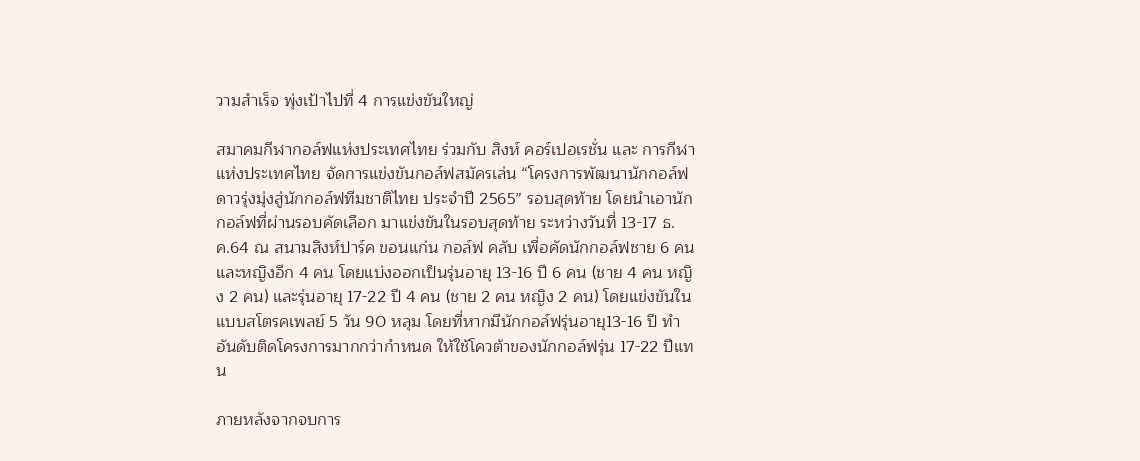วามสำเร็จ พุ่งเป้าไปที่ 4 การแข่งขันใหญ่

สมาคมกีฬากอล์ฟแห่งประเทศไทย ร่วมกับ สิงห์ คอร์เปอเรชั่น และ การกีฬาแห่งประเทศไทย จัดการแข่งขันกอล์ฟสมัครเล่น “โครงการพัฒนานักกอล์ฟดาวรุ่งมุ่งสู่นักกอล์ฟทีมชาติไทย ประจำปี 2565” รอบสุดท้าย โดยนำเอานักกอล์ฟที่ผ่านรอบคัดเลือก มาแข่งขันในรอบสุดท้าย ระหว่างวันที่ 13-17 ธ.ค.64 ณ สนามสิงห์ปาร์ค ขอนแก่น กอล์ฟ คลับ เพื่อคัดนักกอล์ฟชาย 6 คน และหญิงอีก 4 คน โดยแบ่งออกเป็นรุ่นอายุ 13-16 ปี 6 คน (ชาย 4 คน หญิง 2 คน) และรุ่นอายุ 17-22 ปี 4 คน (ชาย 2 คน หญิง 2 คน) โดยแข่งขันในแบบสโตรคเพลย์ 5 วัน 90 หลุม โดยที่หากมีนักกอล์ฟรุ่นอายุ13-16 ปี ทำอันดับติดโครงการมากกว่ากำหนด ให้ใช้โควต้าของนักกอล์ฟรุ่น 17-22 ปีแทน

ภายหลังจากจบการ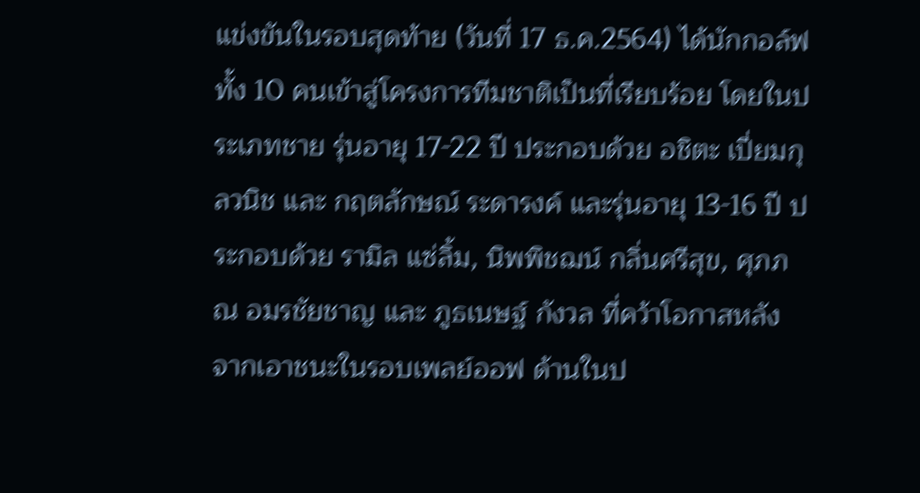แข่งขันในรอบสุดท้าย (วันที่ 17 ธ.ค.2564) ได้นักกอล์ฟทั้ง 10 คนเข้าสู่โครงการทีมชาติเป็นที่เรียบร้อย โดยในประเภทชาย รุ่นอายุ 17-22 ปี ประกอบด้วย อชิตะ เปี่ยมกุลวนิช และ กฤตลักษณ์ ระดารงค์ และรุ่นอายุ 13-16 ปี ประกอบด้วย รามิล แซ่ลิ้ม, นิพพิชฌน์ กลิ่นศรีสุข, ศุภภณ อมรชัยชาญ และ ภูธเนษฐ์ กังวล ที่คว้าโอกาสหลังจากเอาชนะในรอบเพลย์ออฟ ด้านในป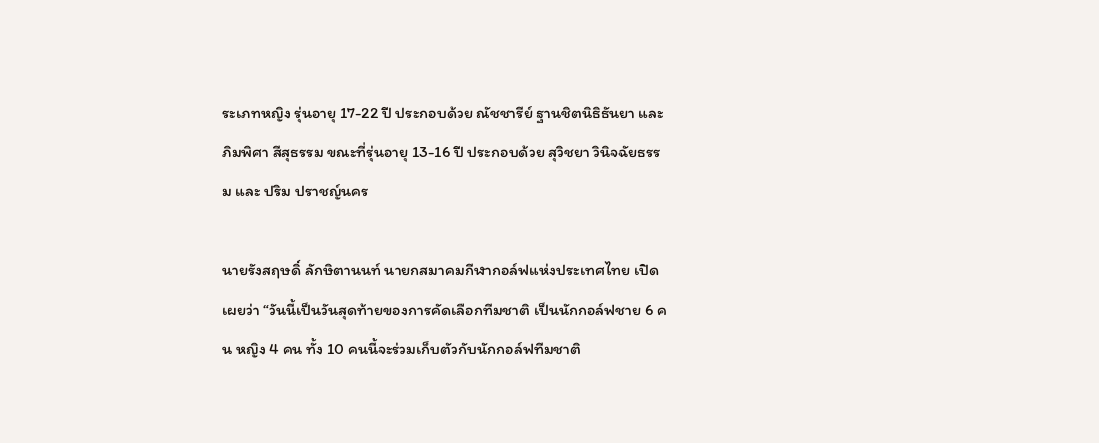ระเภทหญิง รุ่นอายุ 17-22 ปี ประกอบด้วย ณัชชารีย์ ฐานชิตนิธิธันยา และ ภิมพิศา สีสุธรรม ขณะที่รุ่นอายุ 13-16 ปี ประกอบด้วย สุวิชยา วินิจฉัยธรรม และ ปริม ปราชญ์นคร

นายรังสฤษดิ์ ลักษิตานนท์ นายกสมาคมกีฬากอล์ฟแห่งประเทศไทย เปิดเผยว่า “วันนี้เป็นวันสุดท้ายของการคัดเลือกทีมชาติ เป็นนักกอล์ฟชาย 6 คน หญิง 4 คน ทั้ง 10 คนนี้จะร่วมเก็บตัวกับนักกอล์ฟทีมชาติ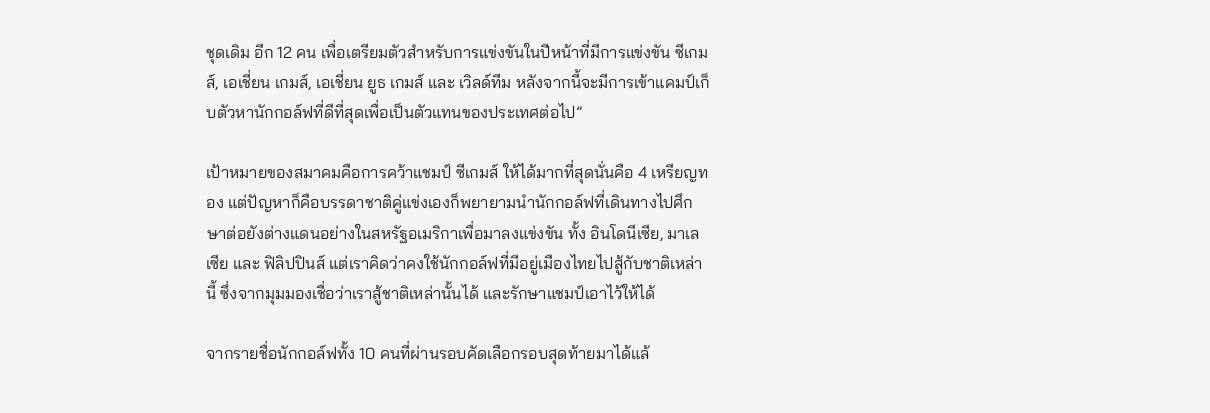ชุดเดิม อีก 12 คน เพื่อเตรียมตัวสำหรับการแข่งขันในปีหน้าที่มีการแข่งขัน ซีเกมส์, เอเชี่ยน เกมส์, เอเชี่ยน ยูธ เกมส์ และ เวิลด์ทีม หลังจากนี้จะมีการเข้าแคมป์เก็บตัวหานักกอล์ฟที่ดีที่สุดเพื่อเป็นตัวแทนของประเทศต่อไป”

เป้าหมายของสมาคมคือการคว้าแชมป์ ซีเกมส์ ให้ได้มากที่สุดนั่นคือ 4 เหรียญทอง แต่ปัญหาก็คือบรรดาชาติคู่แข่งเองก็พยายามนำนักกอล์ฟที่เดินทางไปศึกษาต่อยังต่างแดนอย่างในสหรัฐอเมริกาเพื่อมาลงแข่งขัน ทั้ง อินโดนีเซีย, มาเลเซีย และ ฟิลิปปินส์ แต่เราคิดว่าคงใช้นักกอล์ฟที่มีอยู่เมืองไทยไปสู้กับชาติเหล่านี้ ซึ่งจากมุมมองเชื่อว่าเราสู้ชาติเหล่านั้นได้ และรักษาแชมป์เอาไว้ให้ได้

จากรายชื่อนักกอล์ฟทั้ง 10 คนที่ผ่านรอบคัดเลือกรอบสุดท้ายมาได้แล้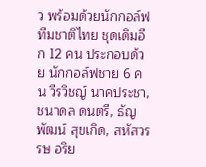ว พร้อมด้วยนักกอล์ฟทีมชาติไทย ชุดเดิมอีก 12 คน ประกอบด้วย นักกอล์ฟชาย 6 คน วีรวิชญ์ นาคประชา, ชนาดล ดนตรี, ธัญพัฒน์ สุขเกิด, สหัสวรรษ อริย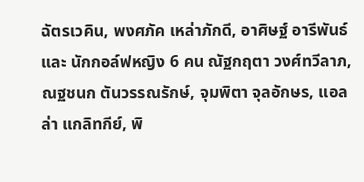ฉัตรเวคิน, พงศภัค เหล่าภักดี, อาศิษฐ์ อารีพันธ์ และ นักกอล์ฟหญิง 6 คน ณัฐกฤตา วงศ์ทวีลาภ, ณฐชนก ตันวรรณรักษ์, จุมพิตา จุลอักษร, แอลล่า แกลิทกีย์, พิ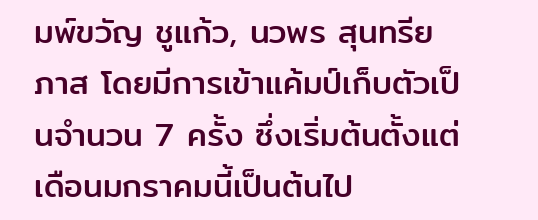มพ์ขวัญ ชูแก้ว, นวพร สุนทรียภาส โดยมีการเข้าแค้มป์เก็บตัวเป็นจำนวน 7 ครั้ง ซึ่งเริ่มต้นตั้งแต่เดือนมกราคมนี้เป็นต้นไป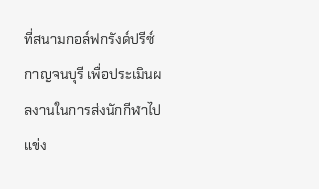ที่สนามกอล์ฟกรังด์ปรีซ์ กาญจนบุรี เพื่อประเมินผลงานในการส่งนักกีฬาไปแข่ง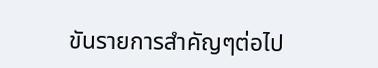ขันรายการสำคัญๆต่อไป